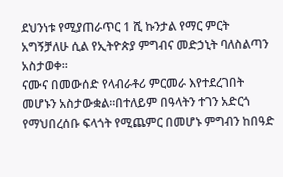ደህንነቱ የሚያጠራጥር 1 ሺ ኩንታል የማር ምርት አግኝቻለሁ ሲል የኢትዮጵያ ምግብና መድኃኒት ባለስልጣን አስታወቀ።
ናሙና በመውሰድ የላብራቶሪ ምርመራ እየተደረገበት መሆኑን አስታውቋል፡፡በተለይም በዓላትን ተገን አድርጎ የማህበረሰቡ ፍላጎት የሚጨምር በመሆኑ ምግብን ከበዓድ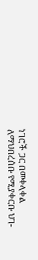ነገሮች ጋር በመቀላቀል ለማህበረሰቡ የሚያቀርቡ ህገ-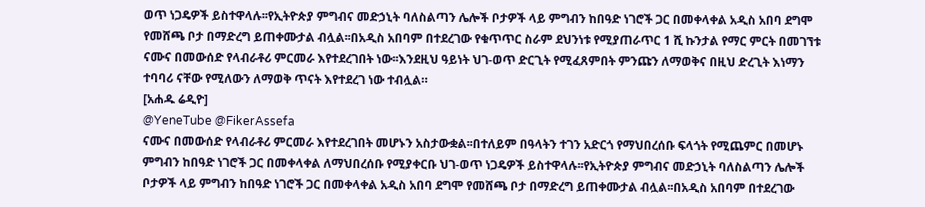ወጥ ነጋዴዎች ይስተዋላሉ፡፡የኢትዮጵያ ምግብና መድኃኒት ባለስልጣን ሌሎች ቦታዎች ላይ ምግብን ከበዓድ ነገሮች ጋር በመቀላቀል አዲስ አበባ ደግሞ የመሸጫ ቦታ በማድረግ ይጠቀሙታል ብሏል፡፡በአዲስ አበባም በተደረገው የቁጥጥር ስራም ደህንነቱ የሚያጠራጥር 1 ሺ ኩንታል የማር ምርት በመገኘቱ ናሙና በመውሰድ የላብራቶሪ ምርመራ እየተደረገበት ነው፡፡እንደዚህ ዓይነት ህገ-ወጥ ድርጊት የሚፈጸምበት ምንጩን ለማወቅና በዚህ ድረጊት እነማን ተባባሪ ናቸው የሚለውን ለማወቅ ጥናት እየተደረገ ነው ተብሏል።
[አሐዱ ሬዲዮ]
@YeneTube @FikerAssefa
ናሙና በመውሰድ የላብራቶሪ ምርመራ እየተደረገበት መሆኑን አስታውቋል፡፡በተለይም በዓላትን ተገን አድርጎ የማህበረሰቡ ፍላጎት የሚጨምር በመሆኑ ምግብን ከበዓድ ነገሮች ጋር በመቀላቀል ለማህበረሰቡ የሚያቀርቡ ህገ-ወጥ ነጋዴዎች ይስተዋላሉ፡፡የኢትዮጵያ ምግብና መድኃኒት ባለስልጣን ሌሎች ቦታዎች ላይ ምግብን ከበዓድ ነገሮች ጋር በመቀላቀል አዲስ አበባ ደግሞ የመሸጫ ቦታ በማድረግ ይጠቀሙታል ብሏል፡፡በአዲስ አበባም በተደረገው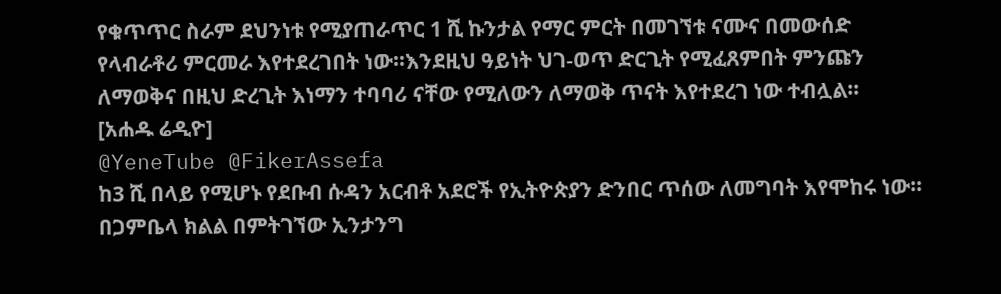የቁጥጥር ስራም ደህንነቱ የሚያጠራጥር 1 ሺ ኩንታል የማር ምርት በመገኘቱ ናሙና በመውሰድ የላብራቶሪ ምርመራ እየተደረገበት ነው፡፡እንደዚህ ዓይነት ህገ-ወጥ ድርጊት የሚፈጸምበት ምንጩን ለማወቅና በዚህ ድረጊት እነማን ተባባሪ ናቸው የሚለውን ለማወቅ ጥናት እየተደረገ ነው ተብሏል።
[አሐዱ ሬዲዮ]
@YeneTube @FikerAssefa
ከ3 ሺ በላይ የሚሆኑ የደቡብ ሱዳን አርብቶ አደሮች የኢትዮጵያን ድንበር ጥሰው ለመግባት እየሞከሩ ነው፡፡
በጋምቤላ ክልል በምትገኘው ኢንታንግ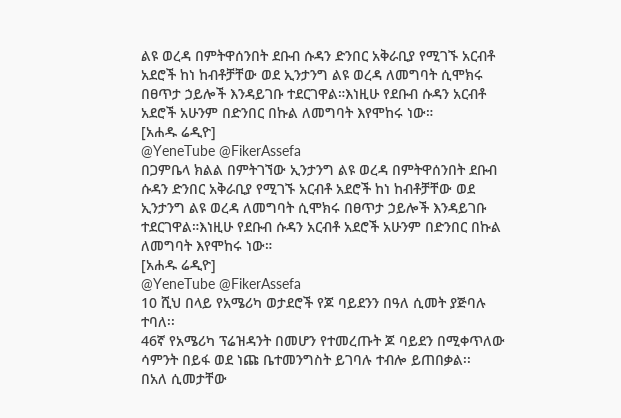ልዩ ወረዳ በምትዋሰንበት ደቡብ ሱዳን ድንበር አቅራቢያ የሚገኙ አርብቶ አደሮች ከነ ከብቶቻቸው ወደ ኢንታንግ ልዩ ወረዳ ለመግባት ሲሞክሩ በፀጥታ ኃይሎች እንዳይገቡ ተደርገዋል።እነዚሁ የደቡብ ሱዳን አርብቶ አደሮች አሁንም በድንበር በኩል ለመግባት እየሞከሩ ነው።
[አሐዱ ሬዲዮ]
@YeneTube @FikerAssefa
በጋምቤላ ክልል በምትገኘው ኢንታንግ ልዩ ወረዳ በምትዋሰንበት ደቡብ ሱዳን ድንበር አቅራቢያ የሚገኙ አርብቶ አደሮች ከነ ከብቶቻቸው ወደ ኢንታንግ ልዩ ወረዳ ለመግባት ሲሞክሩ በፀጥታ ኃይሎች እንዳይገቡ ተደርገዋል።እነዚሁ የደቡብ ሱዳን አርብቶ አደሮች አሁንም በድንበር በኩል ለመግባት እየሞከሩ ነው።
[አሐዱ ሬዲዮ]
@YeneTube @FikerAssefa
10 ሺህ በላይ የአሜሪካ ወታደሮች የጆ ባይደንን በዓለ ሲመት ያጅባሉ ተባለ፡፡
46ኛ የአሜሪካ ፕሬዝዳንት በመሆን የተመረጡት ጆ ባይደን በሚቀጥለው ሳምንት በይፋ ወደ ነጩ ቤተመንግስት ይገባሉ ተብሎ ይጠበቃል፡፡
በአለ ሲመታቸው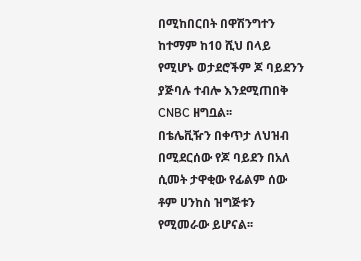በሚከበርበት በዋሽንግተን ከተማም ከ10 ሺህ በላይ የሚሆኑ ወታደሮችም ጆ ባይደንን ያጅባሉ ተብሎ እንደሚጠበቅ CNBC ዘግቧል፡፡
በቴሌቪዥን በቀጥታ ለህዝብ በሚደርሰው የጆ ባይደን በአለ ሲመት ታዋቂው የፊልም ሰው ቶም ሀንከስ ዝግጅቱን የሚመራው ይሆናል፡፡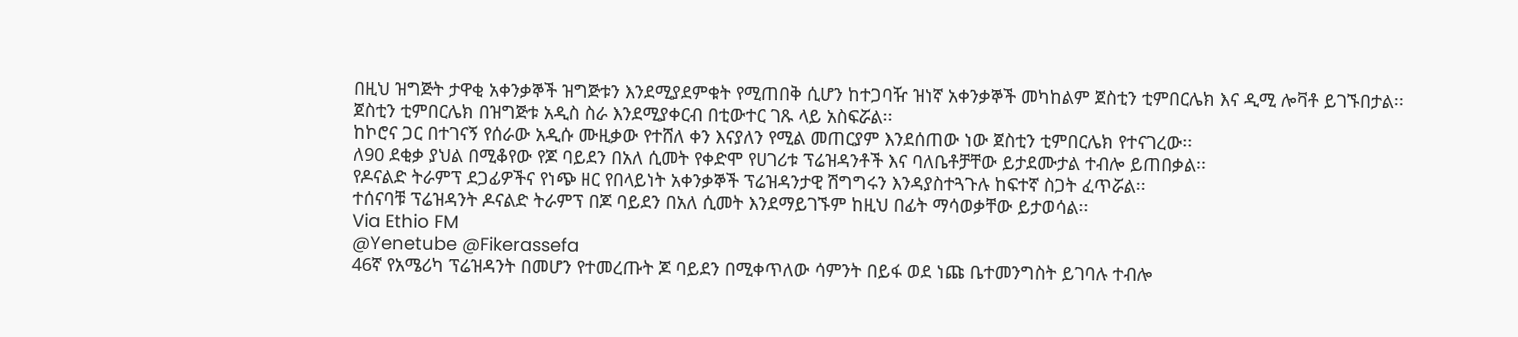በዚህ ዝግጅት ታዋቂ አቀንቃኞች ዝግጅቱን እንደሚያደምቁት የሚጠበቅ ሲሆን ከተጋባዥ ዝነኛ አቀንቃኞች መካከልም ጀስቲን ቲምበርሌክ እና ዲሚ ሎቫቶ ይገኙበታል፡፡
ጀስቲን ቲምበርሌክ በዝግጅቱ አዲስ ስራ እንደሚያቀርብ በቲውተር ገጹ ላይ አስፍሯል፡፡
ከኮሮና ጋር በተገናኝ የሰራው አዲሱ ሙዚቃው የተሸለ ቀን እናያለን የሚል መጠርያም እንደሰጠው ነው ጀስቲን ቲምበርሌክ የተናገረው፡፡
ለ90 ደቂቃ ያህል በሚቆየው የጆ ባይደን በአለ ሲመት የቀድሞ የሀገሪቱ ፕሬዝዳንቶች እና ባለቤቶቻቸው ይታደሙታል ተብሎ ይጠበቃል፡፡
የዶናልድ ትራምፕ ደጋፊዎችና የነጭ ዘር የበላይነት አቀንቃኞች ፕሬዝዳንታዊ ሽግግሩን እንዳያስተጓጉሉ ከፍተኛ ስጋት ፈጥሯል፡፡
ተሰናባቹ ፕሬዝዳንት ዶናልድ ትራምፕ በጆ ባይደን በአለ ሲመት እንደማይገኙም ከዚህ በፊት ማሳወቃቸው ይታወሳል፡፡
Via Ethio FM
@Yenetube @Fikerassefa
46ኛ የአሜሪካ ፕሬዝዳንት በመሆን የተመረጡት ጆ ባይደን በሚቀጥለው ሳምንት በይፋ ወደ ነጩ ቤተመንግስት ይገባሉ ተብሎ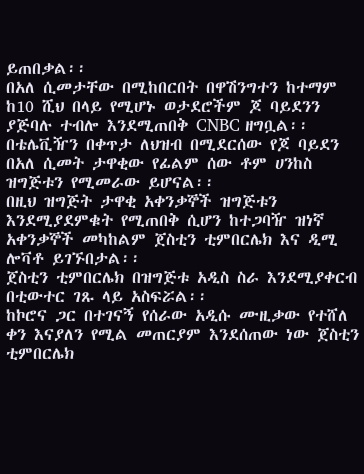ይጠበቃል፡፡
በአለ ሲመታቸው በሚከበርበት በዋሽንግተን ከተማም ከ10 ሺህ በላይ የሚሆኑ ወታደሮችም ጆ ባይደንን ያጅባሉ ተብሎ እንደሚጠበቅ CNBC ዘግቧል፡፡
በቴሌቪዥን በቀጥታ ለህዝብ በሚደርሰው የጆ ባይደን በአለ ሲመት ታዋቂው የፊልም ሰው ቶም ሀንከስ ዝግጅቱን የሚመራው ይሆናል፡፡
በዚህ ዝግጅት ታዋቂ አቀንቃኞች ዝግጅቱን እንደሚያደምቁት የሚጠበቅ ሲሆን ከተጋባዥ ዝነኛ አቀንቃኞች መካከልም ጀስቲን ቲምበርሌክ እና ዲሚ ሎቫቶ ይገኙበታል፡፡
ጀስቲን ቲምበርሌክ በዝግጅቱ አዲስ ስራ እንደሚያቀርብ በቲውተር ገጹ ላይ አስፍሯል፡፡
ከኮሮና ጋር በተገናኝ የሰራው አዲሱ ሙዚቃው የተሸለ ቀን እናያለን የሚል መጠርያም እንደሰጠው ነው ጀስቲን ቲምበርሌክ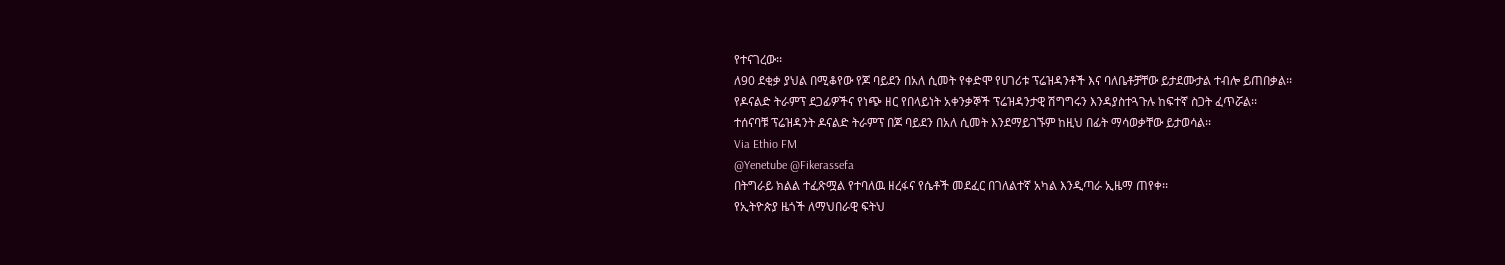የተናገረው፡፡
ለ90 ደቂቃ ያህል በሚቆየው የጆ ባይደን በአለ ሲመት የቀድሞ የሀገሪቱ ፕሬዝዳንቶች እና ባለቤቶቻቸው ይታደሙታል ተብሎ ይጠበቃል፡፡
የዶናልድ ትራምፕ ደጋፊዎችና የነጭ ዘር የበላይነት አቀንቃኞች ፕሬዝዳንታዊ ሽግግሩን እንዳያስተጓጉሉ ከፍተኛ ስጋት ፈጥሯል፡፡
ተሰናባቹ ፕሬዝዳንት ዶናልድ ትራምፕ በጆ ባይደን በአለ ሲመት እንደማይገኙም ከዚህ በፊት ማሳወቃቸው ይታወሳል፡፡
Via Ethio FM
@Yenetube @Fikerassefa
በትግራይ ክልል ተፈጽሟል የተባለዉ ዘረፋና የሴቶች መደፈር በገለልተኛ አካል እንዲጣራ ኢዜማ ጠየቀ፡፡
የኢትዮጵያ ዜጎች ለማህበራዊ ፍትህ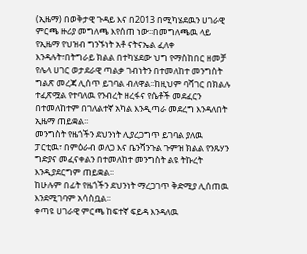(ኢዜማ) በወቅታዊ ጉዳይ እና በ2013 በሚካሄደዉን ሀገራዊ ምርጫ ዙሪያ መግለጫ እየሰጠ ነው፡፡በመግለጫዉ ላይ የኢዜማ የህዝብ ግንኙነት አቶ ናትናኤል ፈለቀ እንዳሉት፣በትግራይ ክልል በተካሄደው ህግ የማስከበር ዘመቻ የሌላ ሀገር ወታደራዊ ጣልቃ ገብነትን በተመለከተ መንግስት ግልጽ መረጃ ሊሰጥ ይገባል ብለዋል፡፡ከዚህም ባሻገር በክልሉ ተፈጽሟል የተባለዉ የንብረት ዘረፋና የሴቶች መደፈርን በተመለከተም በገለልተኛ አካል እንዲጣራ መደረግ እንዳለበት ኢዜማ ጠይቋል፡፡
መንግስት የዜጎችን ደህንነት ሊያረጋግጥ ይገባል ያለዉ ፓርቲዉ፣ በምዕራብ ወለጋ እና ቤንሻንጉል ጉምዝ ክልል የንጹሃን ግድያና መፈናቀልን በተመለከተ መንግስት ልዩ ትኩረት እንዲያደርግም ጠይቋል፡፡
ከሁሉም በፊት የዜጎችን ደህንነት ማረጋገጥ ቅድሚያ ሊሰጠዉ እንደሚገባም አሳስቧል፡፡
ቀጣዩ ሀገራዊ ምርጫ ከፍተኛ ፍይዳ እንዳለዉ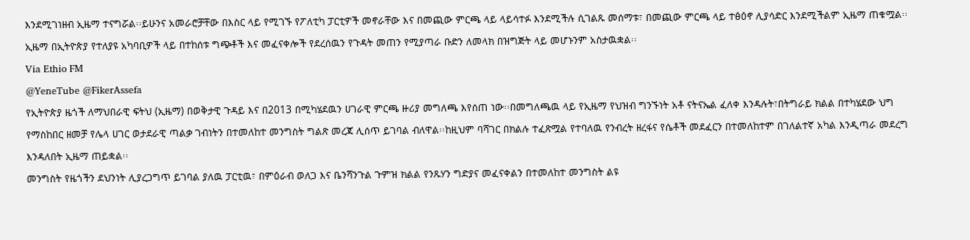እንደሚገነዘብ ኢዜማ ተናግሯል፡፡ይሁንና አመራሮቻቸው በእስር ላይ የሚገኙ የፖለቲካ ፓርቲዎች መኖራቸው እና በመጪው ምርጫ ላይ ላይሳተፉ እንደሚችሉ ሲገልጹ መሰማቱ፣ በመጪው ምርጫ ላይ ተፅዕኖ ሊያሳድር እንደሚችልም ኢዜማ ጠቁሟል፡፡ኢዜማ በኢትዮጵያ የተለያዩ አካባቢዎች ላይ በተከሰቱ ግጭቶች እና መፈናቀሎች የደረሰዉን የጉዳት መጠን የሚያጣራ ቡድን ለመላክ በዝግጅት ላይ መሆኑንም አስታዉቋል፡፡
Via Ethio FM
@YeneTube @FikerAssefa
የኢትዮጵያ ዜጎች ለማህበራዊ ፍትህ (ኢዜማ) በወቅታዊ ጉዳይ እና በ2013 በሚካሄደዉን ሀገራዊ ምርጫ ዙሪያ መግለጫ እየሰጠ ነው፡፡በመግለጫዉ ላይ የኢዜማ የህዝብ ግንኙነት አቶ ናትናኤል ፈለቀ እንዳሉት፣በትግራይ ክልል በተካሄደው ህግ የማስከበር ዘመቻ የሌላ ሀገር ወታደራዊ ጣልቃ ገብነትን በተመለከተ መንግስት ግልጽ መረጃ ሊሰጥ ይገባል ብለዋል፡፡ከዚህም ባሻገር በክልሉ ተፈጽሟል የተባለዉ የንብረት ዘረፋና የሴቶች መደፈርን በተመለከተም በገለልተኛ አካል እንዲጣራ መደረግ እንዳለበት ኢዜማ ጠይቋል፡፡
መንግስት የዜጎችን ደህንነት ሊያረጋግጥ ይገባል ያለዉ ፓርቲዉ፣ በምዕራብ ወለጋ እና ቤንሻንጉል ጉምዝ ክልል የንጹሃን ግድያና መፈናቀልን በተመለከተ መንግስት ልዩ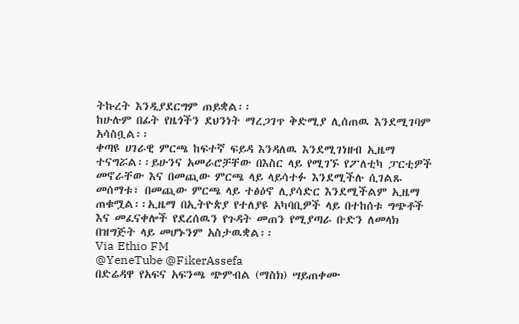ትኩረት እንዲያደርግም ጠይቋል፡፡
ከሁሉም በፊት የዜጎችን ደህንነት ማረጋገጥ ቅድሚያ ሊሰጠዉ እንደሚገባም አሳስቧል፡፡
ቀጣዩ ሀገራዊ ምርጫ ከፍተኛ ፍይዳ እንዳለዉ እንደሚገነዘብ ኢዜማ ተናግሯል፡፡ይሁንና አመራሮቻቸው በእስር ላይ የሚገኙ የፖለቲካ ፓርቲዎች መኖራቸው እና በመጪው ምርጫ ላይ ላይሳተፉ እንደሚችሉ ሲገልጹ መሰማቱ፣ በመጪው ምርጫ ላይ ተፅዕኖ ሊያሳድር እንደሚችልም ኢዜማ ጠቁሟል፡፡ኢዜማ በኢትዮጵያ የተለያዩ አካባቢዎች ላይ በተከሰቱ ግጭቶች እና መፈናቀሎች የደረሰዉን የጉዳት መጠን የሚያጣራ ቡድን ለመላክ በዝግጅት ላይ መሆኑንም አስታዉቋል፡፡
Via Ethio FM
@YeneTube @FikerAssefa
በድሬዳዋ የአፍና አፍንጫ ጭምብል (ማስክ) ሣይጠቀሙ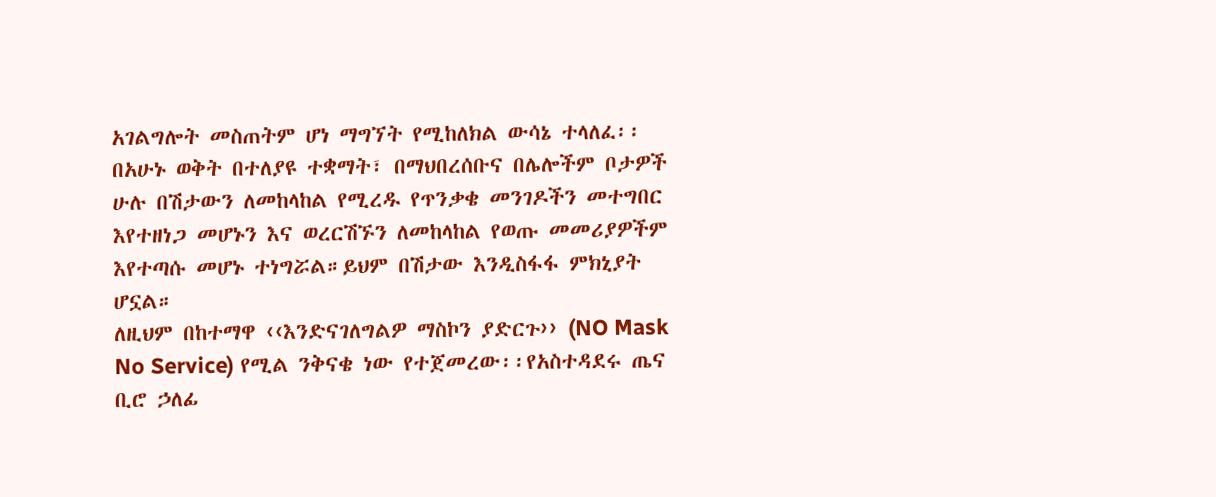አገልግሎት መስጠትም ሆነ ማግኘት የሚከለክል ውሳኔ ተላለፈ፡፡
በአሁኑ ወቅት በተለያዩ ተቋማት፣ በማህበረሰቡና በሌሎችም ቦታዎች ሁሉ በሽታውን ለመከላከል የሚረዱ የጥንቃቄ መንገዶችን መተግበር እየተዘነጋ መሆኑን እና ወረርሽኙን ለመከላከል የወጡ መመሪያዎችም እየተጣሱ መሆኑ ተነግሯል።ይህም በሽታው እንዲስፋፋ ምክኒያት ሆኗል።
ለዚህም በከተማዋ ‹‹እንድናገለግልዎ ማስኮን ያድርጉ›› (NO Mask No Service) የሚል ንቅናቄ ነው የተጀመረው፡፡የአስተዳደሩ ጤና ቢሮ ኃለፊ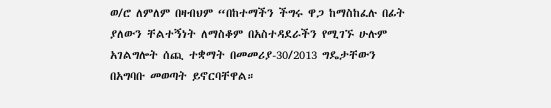ወ/ሮ ለምለም በዛብህም “በከተማችን ችግሩ ዋጋ ከማስከፈሉ በፊት ያለውን ቸልተኝነት ለማስቆም በአስተዳደራችን የሚገኙ ሁሉም አገልግሎት ሰጪ ተቋማት በመመሪያ-30/2013 ግዴታቸውን በአግባቡ መወጣት ይኖርባቸዋል።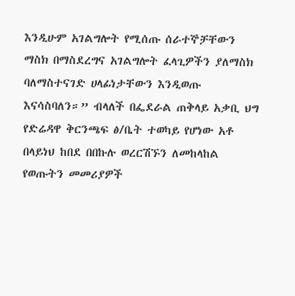እንዲሁም አገልግሎት የሚሰጡ ሰራተኞቻቸውን ማስክ በማስደረግና አገልግሎት ፈላጊዎችን ያለማስክ ባለማስተናገድ ሀላፊነታቸውን እንዲወጡ እናሳስባለን።” ብላለች በፌደራል ጠቅላይ አቃቢ ህግ የድሬዳዋ ቅርንጫፍ ፅ/ቤት ተወካይ የሆነው አቶ በላይነህ ከበደ በበኩሉ ወረርሽኙን ለመከላከል የወጡትን መመሪያዎች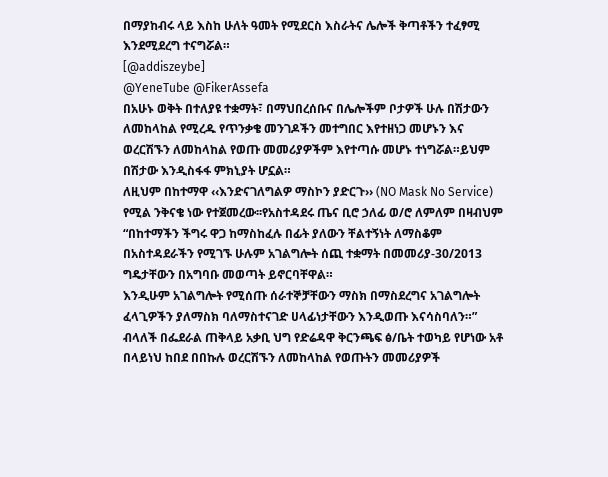በማያከብሩ ላይ እስከ ሁለት ዓመት የሚደርስ እስራትና ሌሎች ቅጣቶችን ተፈፃሚ እንደሚደረግ ተናግሯል።
[@addiszeybe]
@YeneTube @FikerAssefa
በአሁኑ ወቅት በተለያዩ ተቋማት፣ በማህበረሰቡና በሌሎችም ቦታዎች ሁሉ በሽታውን ለመከላከል የሚረዱ የጥንቃቄ መንገዶችን መተግበር እየተዘነጋ መሆኑን እና ወረርሽኙን ለመከላከል የወጡ መመሪያዎችም እየተጣሱ መሆኑ ተነግሯል።ይህም በሽታው እንዲስፋፋ ምክኒያት ሆኗል።
ለዚህም በከተማዋ ‹‹እንድናገለግልዎ ማስኮን ያድርጉ›› (NO Mask No Service) የሚል ንቅናቄ ነው የተጀመረው፡፡የአስተዳደሩ ጤና ቢሮ ኃለፊ ወ/ሮ ለምለም በዛብህም “በከተማችን ችግሩ ዋጋ ከማስከፈሉ በፊት ያለውን ቸልተኝነት ለማስቆም በአስተዳደራችን የሚገኙ ሁሉም አገልግሎት ሰጪ ተቋማት በመመሪያ-30/2013 ግዴታቸውን በአግባቡ መወጣት ይኖርባቸዋል።
እንዲሁም አገልግሎት የሚሰጡ ሰራተኞቻቸውን ማስክ በማስደረግና አገልግሎት ፈላጊዎችን ያለማስክ ባለማስተናገድ ሀላፊነታቸውን እንዲወጡ እናሳስባለን።” ብላለች በፌደራል ጠቅላይ አቃቢ ህግ የድሬዳዋ ቅርንጫፍ ፅ/ቤት ተወካይ የሆነው አቶ በላይነህ ከበደ በበኩሉ ወረርሽኙን ለመከላከል የወጡትን መመሪያዎች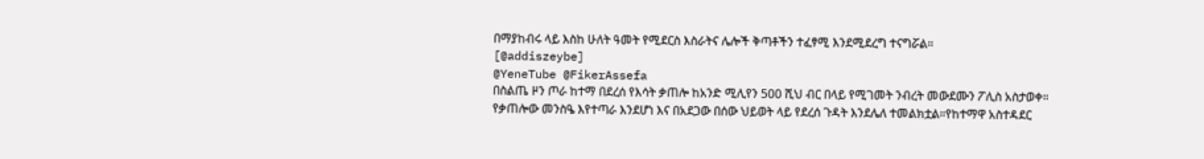በማያከብሩ ላይ እስከ ሁለት ዓመት የሚደርስ እስራትና ሌሎች ቅጣቶችን ተፈፃሚ እንደሚደረግ ተናግሯል።
[@addiszeybe]
@YeneTube @FikerAssefa
በስልጤ ዞን ጦራ ከተማ በደረሰ የእሳት ቃጠሎ ከአንድ ሚሊየን 500 ሺህ ብር በላይ የሚገመት ንብረት መውደሙን ፖሊስ አስታወቀ።
የቃጠሎው መንስዔ እየተጣራ እንደሆነ እና በአደጋው በሰው ህይወት ላይ የደረሰ ጉዳት እንደሌለ ተመልክቷል።የከተማዋ አስተዳደር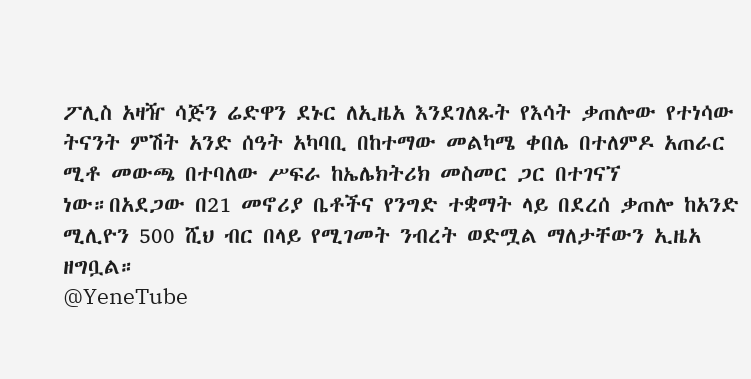ፖሊስ አዛዥ ሳጅን ሬድዋን ደኑር ለኢዜአ እንደገለጹት የእሳት ቃጠሎው የተነሳው ትናንት ምሽት አንድ ሰዓት አካባቢ በከተማው መልካሜ ቀበሌ በተለምዶ አጠራር ሚቶ መውጫ በተባለው ሥፍራ ከኤሌክትሪክ መስመር ጋር በተገናኘ ነው።በአደጋው በ21 መኖሪያ ቤቶችና የንግድ ተቋማት ላይ በደረሰ ቃጠሎ ከአንድ ሚሊዮን 500 ሺህ ብር በላይ የሚገመት ንብረት ወድሟል ማለታቸውን ኢዜአ ዘግቧል።
@YeneTube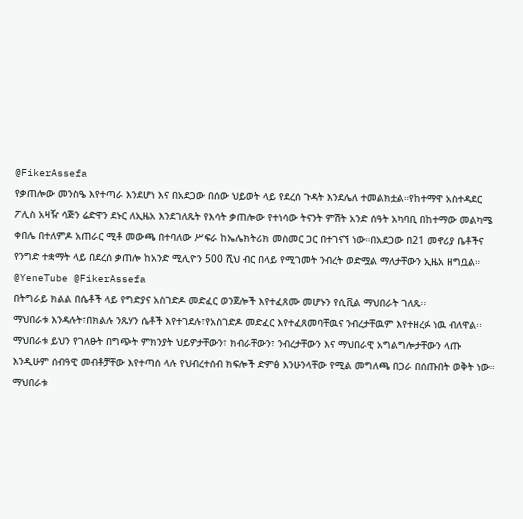@FikerAssefa
የቃጠሎው መንስዔ እየተጣራ እንደሆነ እና በአደጋው በሰው ህይወት ላይ የደረሰ ጉዳት እንደሌለ ተመልክቷል።የከተማዋ አስተዳደር ፖሊስ አዛዥ ሳጅን ሬድዋን ደኑር ለኢዜአ እንደገለጹት የእሳት ቃጠሎው የተነሳው ትናንት ምሽት አንድ ሰዓት አካባቢ በከተማው መልካሜ ቀበሌ በተለምዶ አጠራር ሚቶ መውጫ በተባለው ሥፍራ ከኤሌክትሪክ መስመር ጋር በተገናኘ ነው።በአደጋው በ21 መኖሪያ ቤቶችና የንግድ ተቋማት ላይ በደረሰ ቃጠሎ ከአንድ ሚሊዮን 500 ሺህ ብር በላይ የሚገመት ንብረት ወድሟል ማለታቸውን ኢዜአ ዘግቧል።
@YeneTube @FikerAssefa
በትግራይ ክልል በሴቶች ላይ የግድያና አስገድዶ መድፈር ወንጀሎች እየተፈጸሙ መሆኑን የሲቪል ማህበራት ገለጹ፡፡
ማህበራቱ እንዳሉት፣በክልሉ ንጹሃን ሴቶች እየተገደሉ፣የአስገድዶ መድፈር እየተፈጸመባቸዉና ንብረታቸዉም እየተዘረፉ ነዉ ብለዋል፡፡ማህበራቱ ይህን የገለፁት በግጭት ምክንያት ህይዎታቸውን፣ ክብራቸውን፣ ንብረታቸውን እና ማህበራዊ አግልግሎታቸውን ላጡ እንዲሁም ሰብዓዊ መብቶቻቸው እየተጣሰ ላሉ የህብረተሰብ ክፍሎች ድምፅ እንሁንላቸው የሚል መግለጫ በጋራ በሰጡበት ወቅት ነው።
ማህበራቱ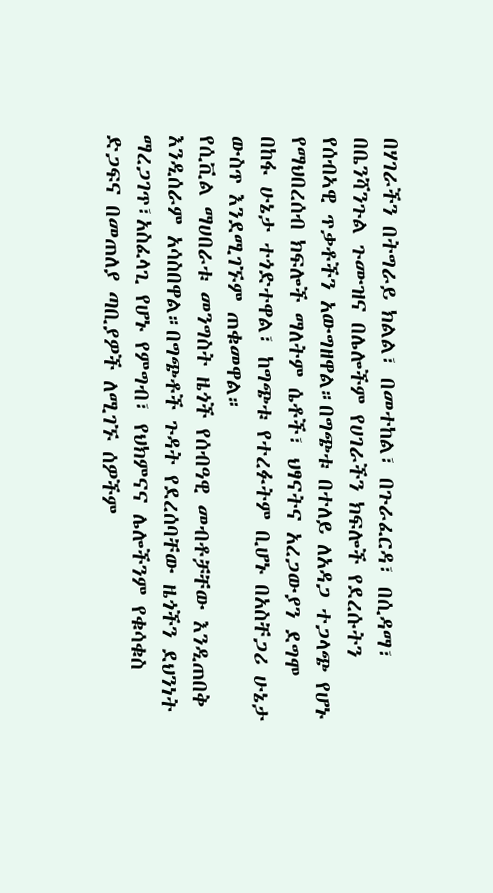በሃገራችን በትግራይ ክልል፣ በመተከል፣ በጉራፈርዳ፣ በሲዳማ፣ በቤንሻንጉል ጉሙዝና በሌሎችም የሀገራችን ክፍሎች የደረሱትን የሰብኣዊ ጥቃቶችን አውግዘዋል።በግጭቱ በተለይ ለአዳጋ ተጋላጭ የሆኑ የማህበረሰብ ክፍሎች ማለትም ሴቶች፣ ህፃናትና አረጋውያን ደግሞ በከፋ ሁኔታ ተጎድተዋል፣ ከግጭቱ የተረፉትም ቢሆኑ በአስቸጋሪ ሁኔታ ውስጥ እንደሚገኙም ጠቁመዋል።
የሲቪል ማሀበራቱ መንግስት ዜጎች የሰብዓዊ መብቶቻቸው እንዲጠበቅ እንዲሰራም አሳስበዋል።በግጭቶች ጉዳት የደረሰባቸው ዜጎችን ደህንነት ማረጋገጥ፣አስፈላጊ የሆኑ የምግብ፣ የህክምናና ሌሎችንም የቁሳቁስ ድጋፍና በመጠለያ ጣቢያዎች ለሚገኙ ሰዎችም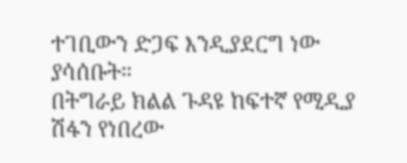ተገቢውን ድጋፍ እንዲያደርግ ነው ያሳሰቡት።
በትግራይ ክልል ጉዳዩ ከፍተኛ የሚዲያ ሽፋን የነበረው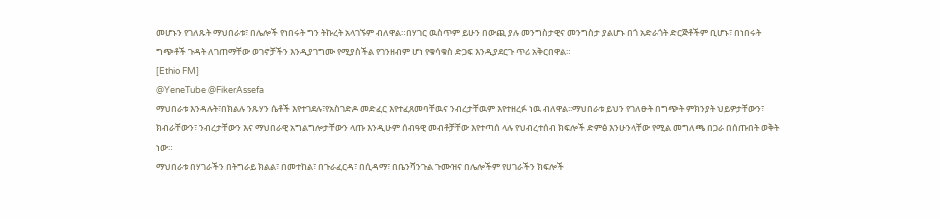መሆኑን የገለጹት ማህበራቱ፣ በሌሎች የነበሩት ግን ትኩረት አላገኙም ብለዋል።በሃገር ዉስጥም ይሁን በውጪ ያሉ መንግስታዊና መንግስታ ያልሆኑ በጎ አድራጎት ድርጅቶችም ቢሆኑ፣ በነበሩት ግጭቶች ጉዳት ለገጠማቸው ወገኖቻችን እንዲያገግሙ የሚያስችል የገንዘብም ሆነ የቁሳቁስ ድጋፍ እንዲያደርጉ ጥሪ አቅርበዋል።
[Ethio FM]
@YeneTube @FikerAssefa
ማህበራቱ እንዳሉት፣በክልሉ ንጹሃን ሴቶች እየተገደሉ፣የአስገድዶ መድፈር እየተፈጸመባቸዉና ንብረታቸዉም እየተዘረፉ ነዉ ብለዋል፡፡ማህበራቱ ይህን የገለፁት በግጭት ምክንያት ህይዎታቸውን፣ ክብራቸውን፣ ንብረታቸውን እና ማህበራዊ አግልግሎታቸውን ላጡ እንዲሁም ሰብዓዊ መብቶቻቸው እየተጣሰ ላሉ የህብረተሰብ ክፍሎች ድምፅ እንሁንላቸው የሚል መግለጫ በጋራ በሰጡበት ወቅት ነው።
ማህበራቱ በሃገራችን በትግራይ ክልል፣ በመተከል፣ በጉራፈርዳ፣ በሲዳማ፣ በቤንሻንጉል ጉሙዝና በሌሎችም የሀገራችን ክፍሎች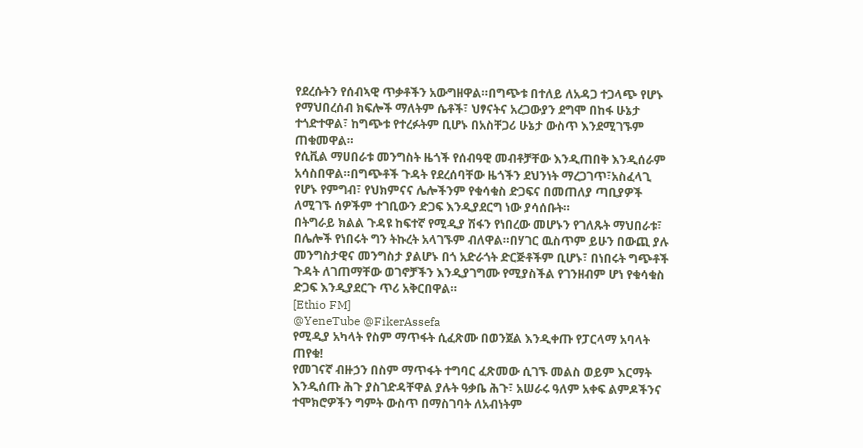የደረሱትን የሰብኣዊ ጥቃቶችን አውግዘዋል።በግጭቱ በተለይ ለአዳጋ ተጋላጭ የሆኑ የማህበረሰብ ክፍሎች ማለትም ሴቶች፣ ህፃናትና አረጋውያን ደግሞ በከፋ ሁኔታ ተጎድተዋል፣ ከግጭቱ የተረፉትም ቢሆኑ በአስቸጋሪ ሁኔታ ውስጥ እንደሚገኙም ጠቁመዋል።
የሲቪል ማሀበራቱ መንግስት ዜጎች የሰብዓዊ መብቶቻቸው እንዲጠበቅ እንዲሰራም አሳስበዋል።በግጭቶች ጉዳት የደረሰባቸው ዜጎችን ደህንነት ማረጋገጥ፣አስፈላጊ የሆኑ የምግብ፣ የህክምናና ሌሎችንም የቁሳቁስ ድጋፍና በመጠለያ ጣቢያዎች ለሚገኙ ሰዎችም ተገቢውን ድጋፍ እንዲያደርግ ነው ያሳሰቡት።
በትግራይ ክልል ጉዳዩ ከፍተኛ የሚዲያ ሽፋን የነበረው መሆኑን የገለጹት ማህበራቱ፣ በሌሎች የነበሩት ግን ትኩረት አላገኙም ብለዋል።በሃገር ዉስጥም ይሁን በውጪ ያሉ መንግስታዊና መንግስታ ያልሆኑ በጎ አድራጎት ድርጅቶችም ቢሆኑ፣ በነበሩት ግጭቶች ጉዳት ለገጠማቸው ወገኖቻችን እንዲያገግሙ የሚያስችል የገንዘብም ሆነ የቁሳቁስ ድጋፍ እንዲያደርጉ ጥሪ አቅርበዋል።
[Ethio FM]
@YeneTube @FikerAssefa
የሚዲያ አካላት የስም ማጥፋት ሲፈጽሙ በወንጀል እንዲቀጡ የፓርላማ አባላት ጠየቁ!
የመገናኛ ብዙኃን በስም ማጥፋት ተግባር ፈጽመው ሲገኙ መልስ ወይም እርማት እንዲሰጡ ሕጉ ያስገድዳቸዋል ያሉት ዓቃቤ ሕጉ፣ አሠራሩ ዓለም አቀፍ ልምዶችንና ተሞክሮዎችን ግምት ውስጥ በማስገባት ለአብነትም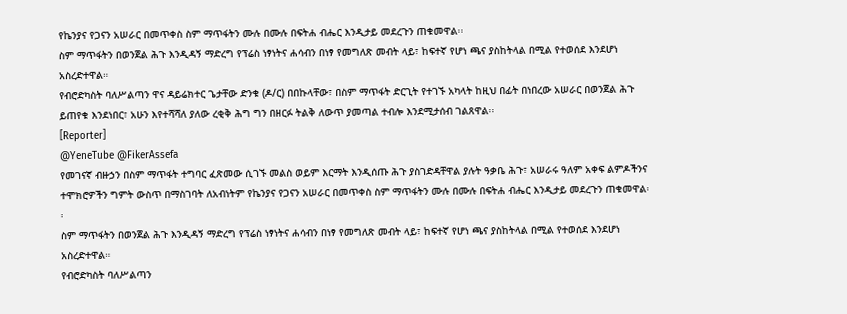የኬንያና የጋናን አሠራር በመጥቀስ ስም ማጥፋትን ሙሉ በሙሉ በፍትሐ ብሔር እንዲታይ መደረጉን ጠቁመዋል፡፡
ስም ማጥፋትን በወንጀል ሕጉ እንዲዳኝ ማድረግ የፕሬስ ነፃነትና ሐሳብን በነፃ የመግለጽ መብት ላይ፣ ከፍተኛ የሆነ ጫና ያስከትላል በሚል የተወሰደ እንደሆነ አስረድተዋል።
የብሮድካስት ባለሥልጣን ዋና ዳይሬክተር ጌታቸው ድንቁ (ዶ/ር) በበኩላቸው፣ በስም ማጥፋት ድርጊት የተገኙ አካላት ከዚህ በፊት በነበረው አሠራር በወንጀል ሕጉ ይጠየቁ እንደነበር፣ አሁን እየተሻሻለ ያለው ረቂቅ ሕግ ግን በዘርፉ ትልቅ ለውጥ ያመጣል ተብሎ እንደሚታሰብ ገልጸዋል፡፡
[Reporter]
@YeneTube @FikerAssefa
የመገናኛ ብዙኃን በስም ማጥፋት ተግባር ፈጽመው ሲገኙ መልስ ወይም እርማት እንዲሰጡ ሕጉ ያስገድዳቸዋል ያሉት ዓቃቤ ሕጉ፣ አሠራሩ ዓለም አቀፍ ልምዶችንና ተሞክሮዎችን ግምት ውስጥ በማስገባት ለአብነትም የኬንያና የጋናን አሠራር በመጥቀስ ስም ማጥፋትን ሙሉ በሙሉ በፍትሐ ብሔር እንዲታይ መደረጉን ጠቁመዋል፡፡
ስም ማጥፋትን በወንጀል ሕጉ እንዲዳኝ ማድረግ የፕሬስ ነፃነትና ሐሳብን በነፃ የመግለጽ መብት ላይ፣ ከፍተኛ የሆነ ጫና ያስከትላል በሚል የተወሰደ እንደሆነ አስረድተዋል።
የብሮድካስት ባለሥልጣን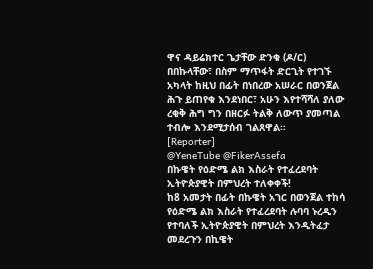ዋና ዳይሬክተር ጌታቸው ድንቁ (ዶ/ር) በበኩላቸው፣ በስም ማጥፋት ድርጊት የተገኙ አካላት ከዚህ በፊት በነበረው አሠራር በወንጀል ሕጉ ይጠየቁ እንደነበር፣ አሁን እየተሻሻለ ያለው ረቂቅ ሕግ ግን በዘርፉ ትልቅ ለውጥ ያመጣል ተብሎ እንደሚታሰብ ገልጸዋል፡፡
[Reporter]
@YeneTube @FikerAssefa
በኩዌት የዕድሜ ልክ እስራት የተፈረደባት ኢትዮጵያዊት በምህረት ተለቀቀች!
ከ8 አመታት በፊት በኩዌት አገር በወንጀል ተከሳ የዕድሜ ልክ እስራት የተፈረደባት ሉባባ ኑረዲን የተባለች ኢትዮጵያዊት በምህረት እንዲትፈታ መደረጉን በኪዌት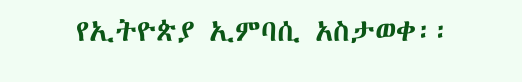የኢትዮጵያ ኢምባሲ አስታወቀ፡፡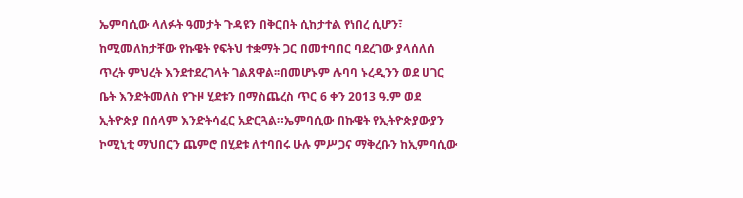ኤምባሲው ላለፉት ዓመታት ጉዳዩን በቅርበት ሲከታተል የነበረ ሲሆን፣ ከሚመለከታቸው የኩዌት የፍትህ ተቋማት ጋር በመተባበር ባደረገው ያላሰለሰ ጥረት ምህረት እንደተደረገላት ገልጸዋል፡፡በመሆኑም ሉባባ ኑረዲንን ወደ ሀገር ቤት እንድትመለስ የጉዞ ሂደቱን በማስጨረስ ጥር 6 ቀን 2013 ዓ.ም ወደ ኢትዮጵያ በሰላም እንድትሳፈር አድርጓል።ኤምባሲው በኩዌት የኢትዮጵያውያን ኮሚኒቲ ማህበርን ጨምሮ በሂደቱ ለተባበሩ ሁሉ ምሥጋና ማቅረቡን ከኢምባሲው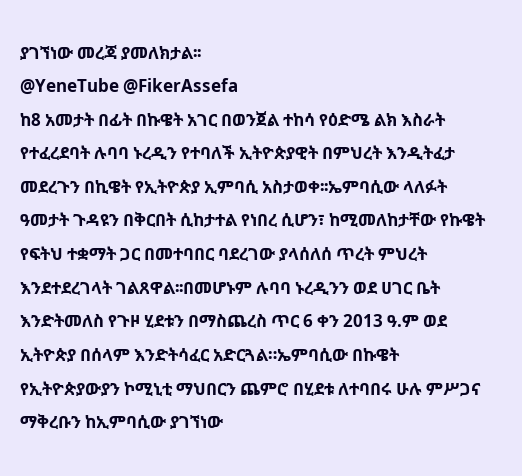ያገኘነው መረጃ ያመለክታል፡፡
@YeneTube @FikerAssefa
ከ8 አመታት በፊት በኩዌት አገር በወንጀል ተከሳ የዕድሜ ልክ እስራት የተፈረደባት ሉባባ ኑረዲን የተባለች ኢትዮጵያዊት በምህረት እንዲትፈታ መደረጉን በኪዌት የኢትዮጵያ ኢምባሲ አስታወቀ፡፡ኤምባሲው ላለፉት ዓመታት ጉዳዩን በቅርበት ሲከታተል የነበረ ሲሆን፣ ከሚመለከታቸው የኩዌት የፍትህ ተቋማት ጋር በመተባበር ባደረገው ያላሰለሰ ጥረት ምህረት እንደተደረገላት ገልጸዋል፡፡በመሆኑም ሉባባ ኑረዲንን ወደ ሀገር ቤት እንድትመለስ የጉዞ ሂደቱን በማስጨረስ ጥር 6 ቀን 2013 ዓ.ም ወደ ኢትዮጵያ በሰላም እንድትሳፈር አድርጓል።ኤምባሲው በኩዌት የኢትዮጵያውያን ኮሚኒቲ ማህበርን ጨምሮ በሂደቱ ለተባበሩ ሁሉ ምሥጋና ማቅረቡን ከኢምባሲው ያገኘነው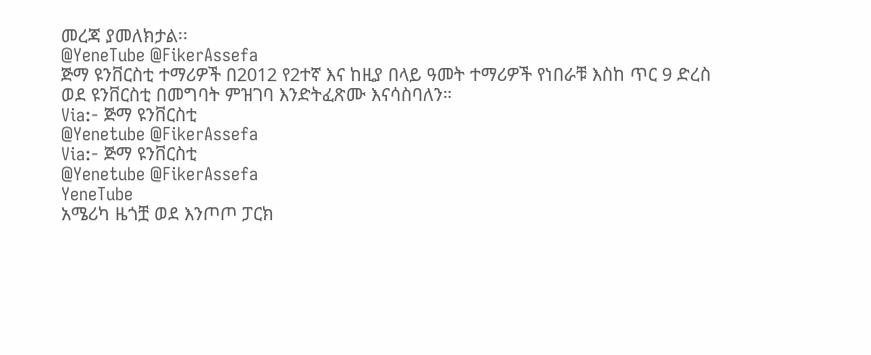መረጃ ያመለክታል፡፡
@YeneTube @FikerAssefa
ጅማ ዩንቨርስቲ ተማሪዎች በ2012 የ2ተኛ እና ከዚያ በላይ ዓመት ተማሪዎች የነበራቹ እስከ ጥር 9 ድረስ ወደ ዩንቨርስቲ በመግባት ምዝገባ እንድትፈጽሙ እናሳስባለን።
Via:- ጅማ ዩንቨርስቲ
@Yenetube @FikerAssefa
Via:- ጅማ ዩንቨርስቲ
@Yenetube @FikerAssefa
YeneTube
አሜሪካ ዜጎቿ ወደ እንጦጦ ፓርክ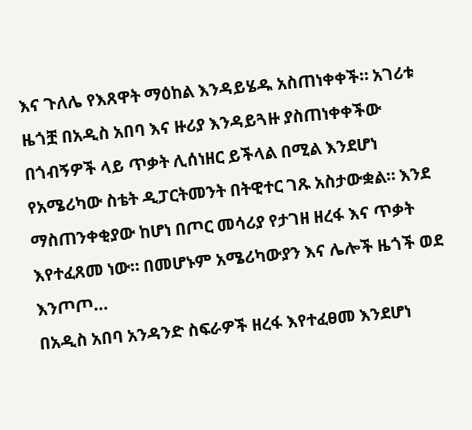እና ጉለሌ የእጸዋት ማዕከል እንዳይሄዱ አስጠነቀቀች። አገሪቱ ዜጎቿ በአዲስ አበባ እና ዙሪያ እንዳይጓዙ ያስጠነቀቀችው በጎብኝዎች ላይ ጥቃት ሊሰነዘር ይችላል በሚል እንደሆነ የአሜሪካው ስቴት ዲፓርትመንት በትዊተር ገጹ አስታውቋል። እንደ ማስጠንቀቂያው ከሆነ በጦር መሳሪያ የታገዘ ዘረፋ እና ጥቃት እየተፈጸመ ነው። በመሆኑም አሜሪካውያን እና ሌሎች ዜጎች ወደ እንጦጦ…
በአዲስ አበባ አንዳንድ ስፍራዎች ዘረፋ እየተፈፀመ እንደሆነ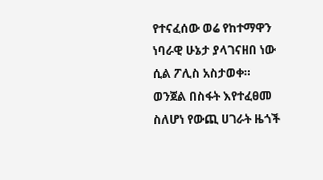የተናፈሰው ወሬ የከተማዋን ነባራዊ ሁኔታ ያላገናዘበ ነው ሲል ፖሊስ አስታወቀ።
ወንጀል በስፋት እየተፈፀመ ስለሆነ የውጪ ሀገራት ዜጎች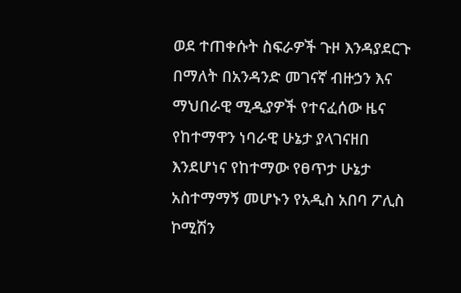ወደ ተጠቀሱት ስፍራዎች ጉዞ እንዳያደርጉ በማለት በአንዳንድ መገናኛ ብዙኃን እና ማህበራዊ ሚዲያዎች የተናፈሰው ዜና የከተማዋን ነባራዊ ሁኔታ ያላገናዘበ እንደሆነና የከተማው የፀጥታ ሁኔታ አስተማማኝ መሆኑን የአዲስ አበባ ፖሊስ ኮሚሽን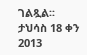ገልጿል፡፡
ታህሳስ 18 ቀን 2013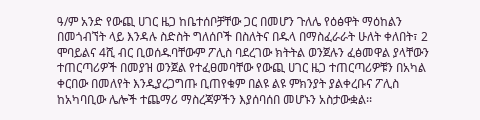ዓ/ም አንድ የውጪ ሀገር ዜጋ ከቤተሰቦቻቸው ጋር በመሆን ጉለሌ የዕፅዋት ማዕከልን በመጎብኘት ላይ እንዳሉ ስድስት ግለሰቦች በስለትና በዱላ በማስፈራራት ሁለት ቀለበት፣ 2 ሞባይልና 4ሺ ብር ቢወሰዱባቸውም ፖሊስ ባደረገው ክትትል ወንጀሉን ፈፅመዋል ያላቸውን ተጠርጣሪዎች በመያዝ ወንጀል የተፈፀመባቸው የውጪ ሀገር ዜጋ ተጠርጣሪዎቹን በአካል ቀርበው በመለየት እንዲያረጋግጡ ቢጠየቁም በልዩ ልዩ ምክንያት ያልቀረቡና ፖሊስ ከአካባቢው ሌሎች ተጨማሪ ማስረጃዎችን እያሰባሰበ መሆኑን አስታውቋል፡፡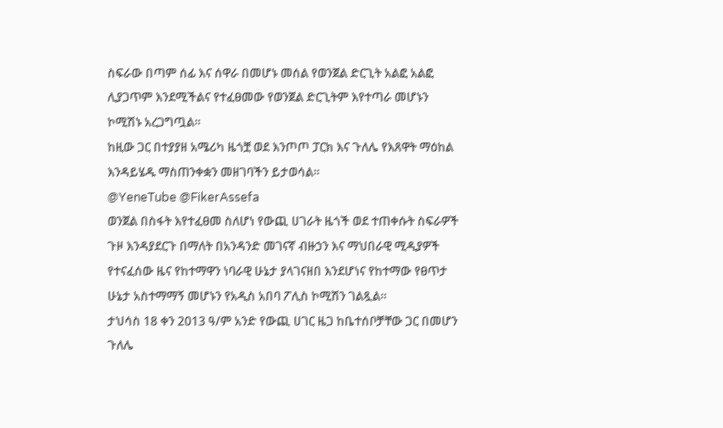ስፍራው በጣም ሰፊ እና ሰዋራ በመሆኑ መሰል የወንጀል ድርጊት አልፎ አልፎ ሊያጋጥም እንደሚችልና የተፈፀመው የወንጀል ድርጊትም እየተጣራ መሆኑን ኮሚሽኑ አረጋግጧል፡፡
ከዚው ጋር በተያያዘ አሜሪካ ዜጎቿ ወደ እንጦጦ ፓርክ እና ጉለሌ የእጸዋት ማዕከል እንዳይሄዱ ማስጠንቀቋን መዘገባችን ይታወሳል።
@YeneTube @FikerAssefa
ወንጀል በስፋት እየተፈፀመ ስለሆነ የውጪ ሀገራት ዜጎች ወደ ተጠቀሱት ስፍራዎች ጉዞ እንዳያደርጉ በማለት በአንዳንድ መገናኛ ብዙኃን እና ማህበራዊ ሚዲያዎች የተናፈሰው ዜና የከተማዋን ነባራዊ ሁኔታ ያላገናዘበ እንደሆነና የከተማው የፀጥታ ሁኔታ አስተማማኝ መሆኑን የአዲስ አበባ ፖሊስ ኮሚሽን ገልጿል፡፡
ታህሳስ 18 ቀን 2013 ዓ/ም አንድ የውጪ ሀገር ዜጋ ከቤተሰቦቻቸው ጋር በመሆን ጉለሌ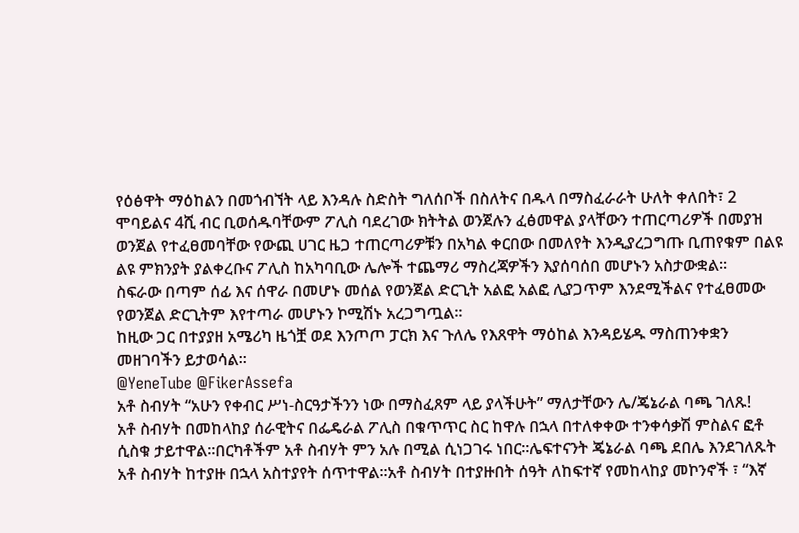የዕፅዋት ማዕከልን በመጎብኘት ላይ እንዳሉ ስድስት ግለሰቦች በስለትና በዱላ በማስፈራራት ሁለት ቀለበት፣ 2 ሞባይልና 4ሺ ብር ቢወሰዱባቸውም ፖሊስ ባደረገው ክትትል ወንጀሉን ፈፅመዋል ያላቸውን ተጠርጣሪዎች በመያዝ ወንጀል የተፈፀመባቸው የውጪ ሀገር ዜጋ ተጠርጣሪዎቹን በአካል ቀርበው በመለየት እንዲያረጋግጡ ቢጠየቁም በልዩ ልዩ ምክንያት ያልቀረቡና ፖሊስ ከአካባቢው ሌሎች ተጨማሪ ማስረጃዎችን እያሰባሰበ መሆኑን አስታውቋል፡፡
ስፍራው በጣም ሰፊ እና ሰዋራ በመሆኑ መሰል የወንጀል ድርጊት አልፎ አልፎ ሊያጋጥም እንደሚችልና የተፈፀመው የወንጀል ድርጊትም እየተጣራ መሆኑን ኮሚሽኑ አረጋግጧል፡፡
ከዚው ጋር በተያያዘ አሜሪካ ዜጎቿ ወደ እንጦጦ ፓርክ እና ጉለሌ የእጸዋት ማዕከል እንዳይሄዱ ማስጠንቀቋን መዘገባችን ይታወሳል።
@YeneTube @FikerAssefa
አቶ ስብሃት “አሁን የቀብር ሥነ-ስርዓታችንን ነው በማስፈጸም ላይ ያላችሁት” ማለታቸውን ሌ/ጄኔራል ባጫ ገለጹ!
አቶ ስብሃት በመከላከያ ሰራዊትና በፌዴራል ፖሊስ በቁጥጥር ስር ከዋሉ በኋላ በተለቀቀው ተንቀሳቃሽ ምስልና ፎቶ ሲስቁ ታይተዋል፡፡በርካቶችም አቶ ስብሃት ምን አሉ በሚል ሲነጋገሩ ነበር፡፡ሌፍተናንት ጄኔራል ባጫ ደበሌ እንደገለጹት አቶ ስብሃት ከተያዙ በኋላ አስተያየት ሰጥተዋል፡፡አቶ ስብሃት በተያዙበት ሰዓት ለከፍተኛ የመከላከያ መኮንኖች ፣ “እኛ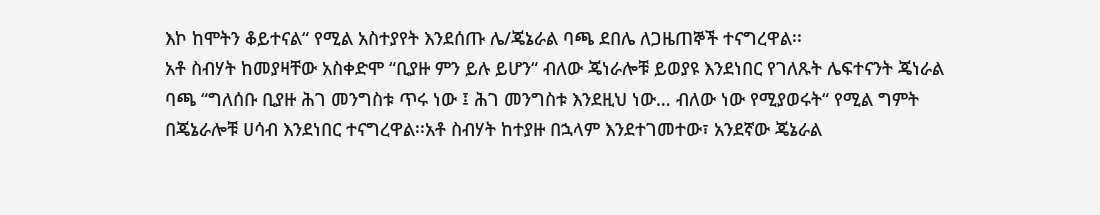እኮ ከሞትን ቆይተናል“ የሚል አስተያየት እንደሰጡ ሌ/ጄኔራል ባጫ ደበሌ ለጋዜጠኞች ተናግረዋል፡፡
አቶ ስብሃት ከመያዛቸው አስቀድሞ “ቢያዙ ምን ይሉ ይሆን“ ብለው ጄነራሎቹ ይወያዩ እንደነበር የገለጹት ሌፍተናንት ጄነራል ባጫ “ግለሰቡ ቢያዙ ሕገ መንግስቱ ጥሩ ነው ፤ ሕገ መንግስቱ እንደዚህ ነው… ብለው ነው የሚያወሩት“ የሚል ግምት በጄኔራሎቹ ሀሳብ እንደነበር ተናግረዋል፡፡አቶ ስብሃት ከተያዙ በኋላም እንደተገመተው፣ አንደኛው ጄኔራል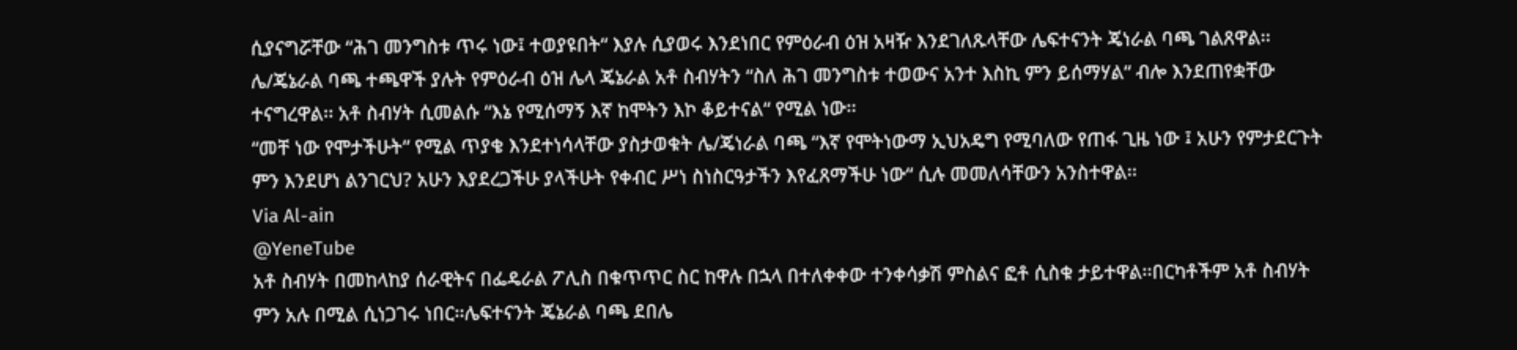ሲያናግሯቸው “ሕገ መንግስቱ ጥሩ ነው፤ ተወያዩበት“ እያሉ ሲያወሩ እንደነበር የምዕራብ ዕዝ አዛዥ እንደገለጹላቸው ሌፍተናንት ጄነራል ባጫ ገልጸዋል፡፡
ሌ/ጄኔራል ባጫ ተጫዋች ያሉት የምዕራብ ዕዝ ሌላ ጄኔራል አቶ ስብሃትን “ስለ ሕገ መንግስቱ ተወውና አንተ እስኪ ምን ይሰማሃል“ ብሎ እንደጠየቋቸው ተናግረዋል፡፡ አቶ ስብሃት ሲመልሱ “እኔ የሚሰማኝ እኛ ከሞትን እኮ ቆይተናል“ የሚል ነው፡፡
“መቸ ነው የሞታችሁት“ የሚል ጥያቄ እንደተነሳላቸው ያስታወቁት ሌ/ጄነራል ባጫ “እኛ የሞትነውማ ኢህአዴግ የሚባለው የጠፋ ጊዜ ነው ፤ አሁን የምታደርጉት ምን እንደሆነ ልንገርህ? አሁን እያደረጋችሁ ያላችሁት የቀብር ሥነ ስነስርዓታችን እየፈጸማችሁ ነው“ ሲሉ መመለሳቸውን አንስተዋል፡፡
Via Al-ain
@YeneTube
አቶ ስብሃት በመከላከያ ሰራዊትና በፌዴራል ፖሊስ በቁጥጥር ስር ከዋሉ በኋላ በተለቀቀው ተንቀሳቃሽ ምስልና ፎቶ ሲስቁ ታይተዋል፡፡በርካቶችም አቶ ስብሃት ምን አሉ በሚል ሲነጋገሩ ነበር፡፡ሌፍተናንት ጄኔራል ባጫ ደበሌ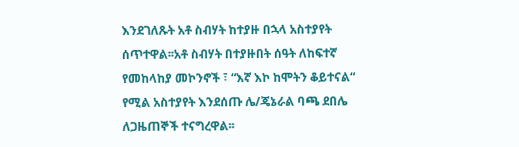እንደገለጹት አቶ ስብሃት ከተያዙ በኋላ አስተያየት ሰጥተዋል፡፡አቶ ስብሃት በተያዙበት ሰዓት ለከፍተኛ የመከላከያ መኮንኖች ፣ “እኛ እኮ ከሞትን ቆይተናል“ የሚል አስተያየት እንደሰጡ ሌ/ጄኔራል ባጫ ደበሌ ለጋዜጠኞች ተናግረዋል፡፡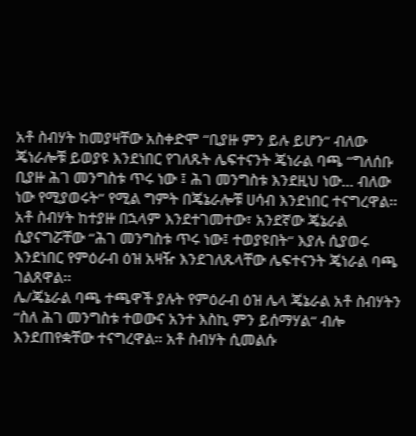አቶ ስብሃት ከመያዛቸው አስቀድሞ “ቢያዙ ምን ይሉ ይሆን“ ብለው ጄነራሎቹ ይወያዩ እንደነበር የገለጹት ሌፍተናንት ጄነራል ባጫ “ግለሰቡ ቢያዙ ሕገ መንግስቱ ጥሩ ነው ፤ ሕገ መንግስቱ እንደዚህ ነው… ብለው ነው የሚያወሩት“ የሚል ግምት በጄኔራሎቹ ሀሳብ እንደነበር ተናግረዋል፡፡አቶ ስብሃት ከተያዙ በኋላም እንደተገመተው፣ አንደኛው ጄኔራል ሲያናግሯቸው “ሕገ መንግስቱ ጥሩ ነው፤ ተወያዩበት“ እያሉ ሲያወሩ እንደነበር የምዕራብ ዕዝ አዛዥ እንደገለጹላቸው ሌፍተናንት ጄነራል ባጫ ገልጸዋል፡፡
ሌ/ጄኔራል ባጫ ተጫዋች ያሉት የምዕራብ ዕዝ ሌላ ጄኔራል አቶ ስብሃትን “ስለ ሕገ መንግስቱ ተወውና አንተ እስኪ ምን ይሰማሃል“ ብሎ እንደጠየቋቸው ተናግረዋል፡፡ አቶ ስብሃት ሲመልሱ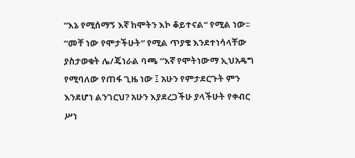“እኔ የሚሰማኝ እኛ ከሞትን እኮ ቆይተናል“ የሚል ነው፡፡
“መቸ ነው የሞታችሁት“ የሚል ጥያቄ እንደተነሳላቸው ያስታወቁት ሌ/ጄነራል ባጫ “እኛ የሞትነውማ ኢህአዴግ የሚባለው የጠፋ ጊዜ ነው ፤ አሁን የምታደርጉት ምን እንደሆነ ልንገርህ? አሁን እያደረጋችሁ ያላችሁት የቀብር ሥነ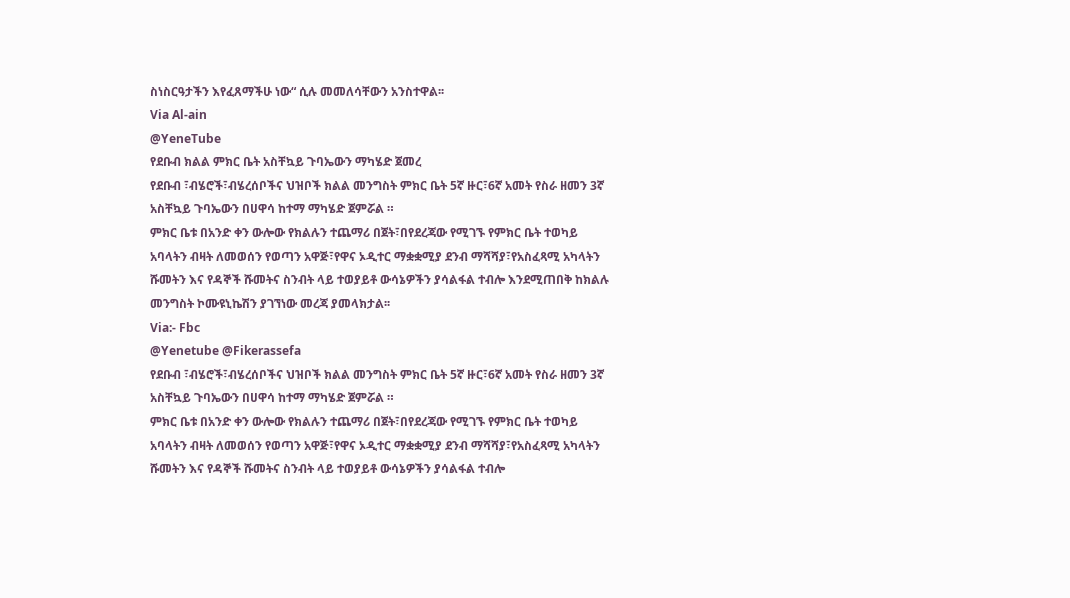ስነስርዓታችን እየፈጸማችሁ ነው“ ሲሉ መመለሳቸውን አንስተዋል፡፡
Via Al-ain
@YeneTube
የደቡብ ክልል ምክር ቤት አስቸኳይ ጉባኤውን ማካሄድ ጀመረ
የደቡብ ፣ብሄሮች፣ብሄረሰቦችና ህዝቦች ክልል መንግስት ምክር ቤት 5ኛ ዙር፣6ኛ አመት የስራ ዘመን 3ኛ አስቸኳይ ጉባኤውን በሀዋሳ ከተማ ማካሄድ ጀምሯል ።
ምክር ቤቱ በአንድ ቀን ውሎው የክልሉን ተጨማሪ በጀት፣በየደረጃው የሚገኙ የምክር ቤት ተወካይ አባላትን ብዛት ለመወሰን የወጣን አዋጅ፣የዋና ኦዲተር ማቋቋሚያ ደንብ ማሻሻያ፣የአስፈጻሚ አካላትን ሹመትን እና የዳኞች ሹመትና ስንብት ላይ ተወያይቶ ውሳኔዎችን ያሳልፋል ተብሎ እንደሚጠበቅ ከክልሉ መንግስት ኮሙዩኒኬሽን ያገኘነው መረጃ ያመላክታል፡፡
Via:- Fbc
@Yenetube @Fikerassefa
የደቡብ ፣ብሄሮች፣ብሄረሰቦችና ህዝቦች ክልል መንግስት ምክር ቤት 5ኛ ዙር፣6ኛ አመት የስራ ዘመን 3ኛ አስቸኳይ ጉባኤውን በሀዋሳ ከተማ ማካሄድ ጀምሯል ።
ምክር ቤቱ በአንድ ቀን ውሎው የክልሉን ተጨማሪ በጀት፣በየደረጃው የሚገኙ የምክር ቤት ተወካይ አባላትን ብዛት ለመወሰን የወጣን አዋጅ፣የዋና ኦዲተር ማቋቋሚያ ደንብ ማሻሻያ፣የአስፈጻሚ አካላትን ሹመትን እና የዳኞች ሹመትና ስንብት ላይ ተወያይቶ ውሳኔዎችን ያሳልፋል ተብሎ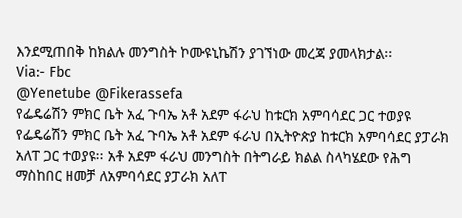እንደሚጠበቅ ከክልሉ መንግስት ኮሙዩኒኬሽን ያገኘነው መረጃ ያመላክታል፡፡
Via:- Fbc
@Yenetube @Fikerassefa
የፌዴሬሽን ምክር ቤት አፈ ጉባኤ አቶ አደም ፋራህ ከቱርክ አምባሳደር ጋር ተወያዩ
የፌዴሬሽን ምክር ቤት አፈ ጉባኤ አቶ አደም ፋራህ በኢትዮጵያ ከቱርክ አምባሳደር ያፓራክ አለፐ ጋር ተወያዩ፡፡ አቶ አደም ፋራህ መንግስት በትግራይ ክልል ስላካሄደው የሕግ ማስከበር ዘመቻ ለአምባሳደር ያፓራክ አለፐ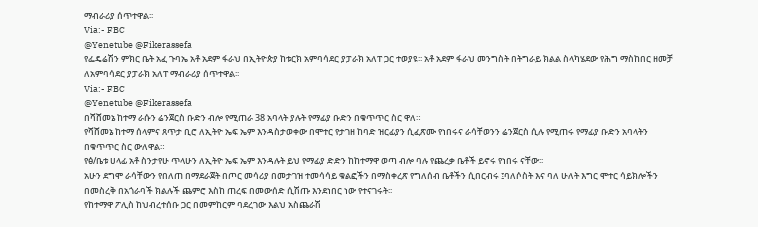ማብራሪያ ሰጥተዋል፡፡
Via:- FBC
@Yenetube @Fikerassefa
የፌዴሬሽን ምክር ቤት አፈ ጉባኤ አቶ አደም ፋራህ በኢትዮጵያ ከቱርክ አምባሳደር ያፓራክ አለፐ ጋር ተወያዩ፡፡ አቶ አደም ፋራህ መንግስት በትግራይ ክልል ስላካሄደው የሕግ ማስከበር ዘመቻ ለአምባሳደር ያፓራክ አለፐ ማብራሪያ ሰጥተዋል፡፡
Via:- FBC
@Yenetube @Fikerassefa
በሻሸመኔ ከተማ ራሱን ሬንጀርስ ቡድን ብሎ የሚጠራ 38 አባላት ያሉት የማፊያ ቡድን በቁጥጥር ስር ዋለ።
የሻሸመኔ ከተማ ሰላምና ጸጥታ ቢሮ ለኢትዮ ኤፍ ኤም እንዳስታወቀው በሞተር የታገዘ ከባድ ዝርፊያን ሲፈጽሙ የነበሩና ራሳቸወንን ሬንጀርስ ሲሉ የሚጠሩ የማፊያ ቡድን አባላትን በቁጥጥር ስር ውለዋል።
የፅ/ቤቱ ሀላፊ አቶ ስንታየሁ ጥላሁን ለኢትዮ ኤፍ ኤም እንዳሉት ይህ የማፊያ ድድን ከከተማዋ ወጣ ብሎ ባሉ የጨረቃ ቤቶች ይኖሩ የነበሩ ናቸው፡፡
አሁን ደግሞ ራሳቸውን የበለጠ በማደራጀት በጦር መሳሪያ በመታገዝ ተመሳሳይ ቁልፎችን በማስቀረጽ የግለሰብ ቤቶችን ሲበርብሩ ፤ባለሶስት እና ባለ ሁለት እግር ሞተር ሳይክሎችን በመስረቅ በአጎራባች ክልሉች ጨምሮ እስከ ጠረፍ በመውሰድ ሲሽጡ እንደነበር ነው የተናገሩት፡፡
የከተማዋ ፖሊስ ከህብረተሰቡ ጋር በመምከርም ባደረገው እልህ አስጨራሽ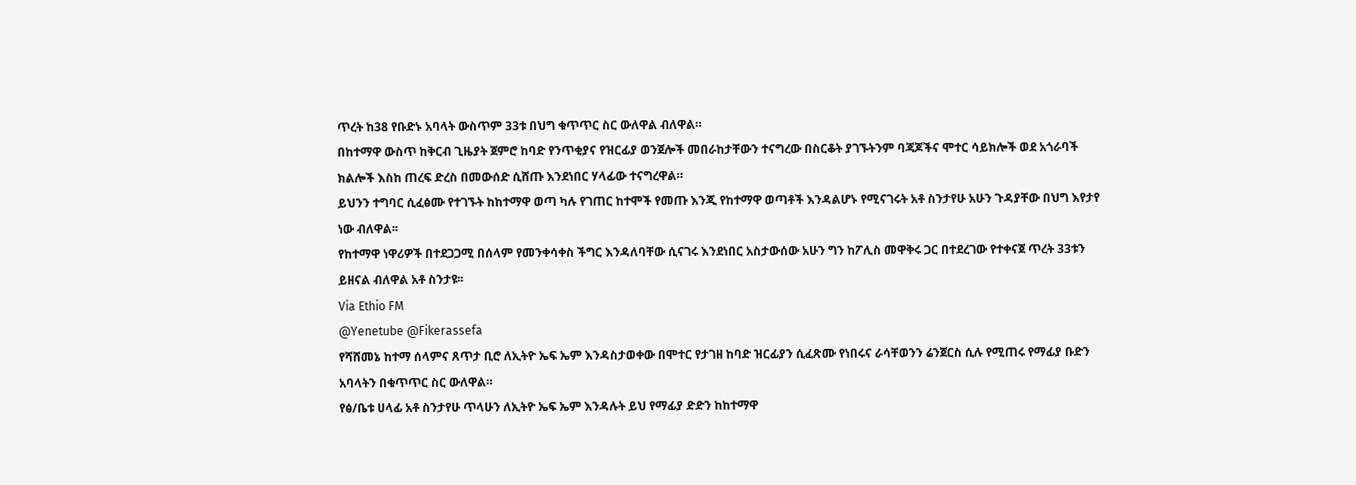ጥረት ከ38 የቡድኑ አባላት ውስጥም 33ቱ በህግ ቁጥጥር ስር ውለዋል ብለዋል።
በከተማዋ ውስጥ ከቅርብ ጊዜያት ጀምሮ ከባድ የንጥቂያና የዝርፊያ ወንጀሎች መበራከታቸውን ተናግረው በስርቆት ያገኙትንም ባጃጆችና ሞተር ሳይክሎች ወደ አጎራባች ክልሎች እስከ ጠረፍ ድረስ በመውሰድ ሲሸጡ እንደነበር ሃላፊው ተናግረዋል።
ይህንን ተግባር ሲፈፅሙ የተገኙት ከከተማዋ ወጣ ካሉ የገጠር ከተሞች የመጡ እንጂ የከተማዋ ወጣቶች እንዳልሆኑ የሚናገሩት አቶ ስንታየሁ አሁን ጉዳያቸው በህግ እየታየ ነው ብለዋል፡፡
የከተማዋ ነዋሪዎች በተደጋጋሚ በሰላም የመንቀሳቀስ ችግር እንዳለባቸው ሲናገሩ እንደነበር አስታውሰው አሁን ግን ከፖሊስ መዋቅሩ ጋር በተደረገው የተቀናጀ ጥረት 33ቱን ይዘናል ብለዋል አቶ ስንታዩ፡፡
Via Ethio FM
@Yenetube @Fikerassefa
የሻሸመኔ ከተማ ሰላምና ጸጥታ ቢሮ ለኢትዮ ኤፍ ኤም እንዳስታወቀው በሞተር የታገዘ ከባድ ዝርፊያን ሲፈጽሙ የነበሩና ራሳቸወንን ሬንጀርስ ሲሉ የሚጠሩ የማፊያ ቡድን አባላትን በቁጥጥር ስር ውለዋል።
የፅ/ቤቱ ሀላፊ አቶ ስንታየሁ ጥላሁን ለኢትዮ ኤፍ ኤም እንዳሉት ይህ የማፊያ ድድን ከከተማዋ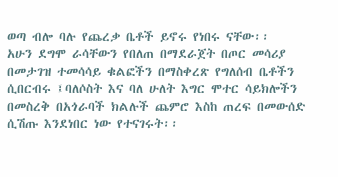ወጣ ብሎ ባሉ የጨረቃ ቤቶች ይኖሩ የነበሩ ናቸው፡፡
አሁን ደግሞ ራሳቸውን የበለጠ በማደራጀት በጦር መሳሪያ በመታገዝ ተመሳሳይ ቁልፎችን በማስቀረጽ የግለሰብ ቤቶችን ሲበርብሩ ፤ባለሶስት እና ባለ ሁለት እግር ሞተር ሳይክሎችን በመስረቅ በአጎራባች ክልሉች ጨምሮ እስከ ጠረፍ በመውሰድ ሲሽጡ እንደነበር ነው የተናገሩት፡፡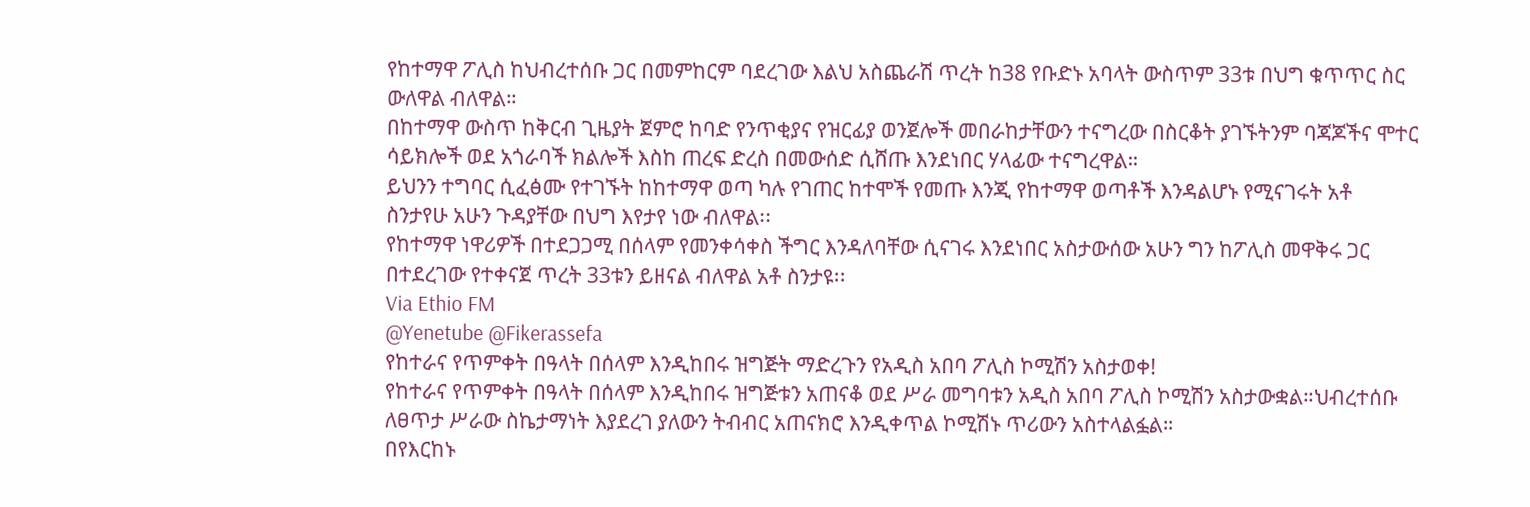የከተማዋ ፖሊስ ከህብረተሰቡ ጋር በመምከርም ባደረገው እልህ አስጨራሽ ጥረት ከ38 የቡድኑ አባላት ውስጥም 33ቱ በህግ ቁጥጥር ስር ውለዋል ብለዋል።
በከተማዋ ውስጥ ከቅርብ ጊዜያት ጀምሮ ከባድ የንጥቂያና የዝርፊያ ወንጀሎች መበራከታቸውን ተናግረው በስርቆት ያገኙትንም ባጃጆችና ሞተር ሳይክሎች ወደ አጎራባች ክልሎች እስከ ጠረፍ ድረስ በመውሰድ ሲሸጡ እንደነበር ሃላፊው ተናግረዋል።
ይህንን ተግባር ሲፈፅሙ የተገኙት ከከተማዋ ወጣ ካሉ የገጠር ከተሞች የመጡ እንጂ የከተማዋ ወጣቶች እንዳልሆኑ የሚናገሩት አቶ ስንታየሁ አሁን ጉዳያቸው በህግ እየታየ ነው ብለዋል፡፡
የከተማዋ ነዋሪዎች በተደጋጋሚ በሰላም የመንቀሳቀስ ችግር እንዳለባቸው ሲናገሩ እንደነበር አስታውሰው አሁን ግን ከፖሊስ መዋቅሩ ጋር በተደረገው የተቀናጀ ጥረት 33ቱን ይዘናል ብለዋል አቶ ስንታዩ፡፡
Via Ethio FM
@Yenetube @Fikerassefa
የከተራና የጥምቀት በዓላት በሰላም እንዲከበሩ ዝግጅት ማድረጉን የአዲስ አበባ ፖሊስ ኮሚሽን አስታወቀ!
የከተራና የጥምቀት በዓላት በሰላም እንዲከበሩ ዝግጅቱን አጠናቆ ወደ ሥራ መግባቱን አዲስ አበባ ፖሊስ ኮሚሽን አስታውቋል።ህብረተሰቡ ለፀጥታ ሥራው ስኬታማነት እያደረገ ያለውን ትብብር አጠናክሮ እንዲቀጥል ኮሚሽኑ ጥሪውን አስተላልፏል።
በየእርከኑ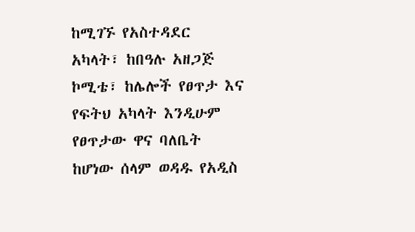ከሚገኙ የአስተዳደር አካላት፣ ከበዓሉ አዘጋጅ ኮሚቴ፣ ከሌሎች የፀጥታ እና የፍትህ አካላት እንዲሁም የፀጥታው ዋና ባለቤት ከሆነው ሰላም ወዳዱ የአዲስ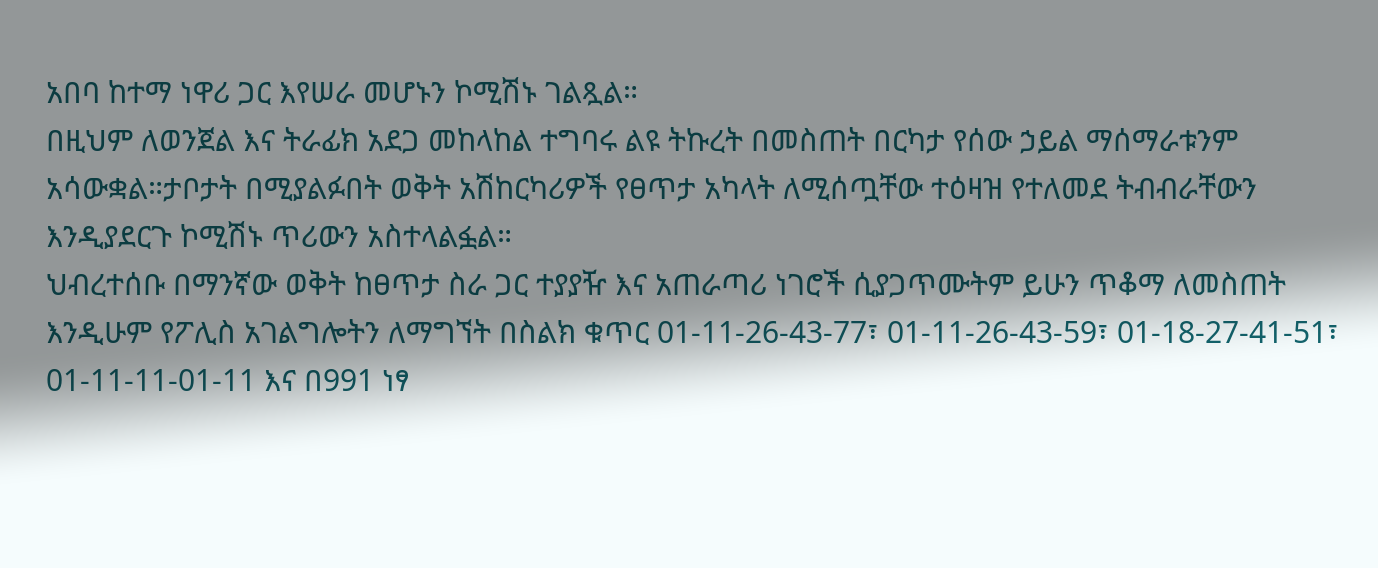አበባ ከተማ ነዋሪ ጋር እየሠራ መሆኑን ኮሚሽኑ ገልጿል።
በዚህም ለወንጀል እና ትራፊክ አደጋ መከላከል ተግባሩ ልዩ ትኩረት በመስጠት በርካታ የሰው ኃይል ማሰማራቱንም አሳውቋል።ታቦታት በሚያልፉበት ወቅት አሽከርካሪዎች የፀጥታ አካላት ለሚሰጧቸው ተዕዛዝ የተለመደ ትብብራቸውን እንዲያደርጉ ኮሚሽኑ ጥሪውን አስተላልፏል።
ህብረተሰቡ በማንኛው ወቅት ከፀጥታ ስራ ጋር ተያያዥ እና አጠራጣሪ ነገሮች ሲያጋጥሙትም ይሁን ጥቆማ ለመስጠት እንዲሁም የፖሊስ አገልግሎትን ለማግኘት በስልክ ቁጥር 01-11-26-43-77፣ 01-11-26-43-59፣ 01-18-27-41-51፣ 01-11-11-01-11 እና በ991 ነፃ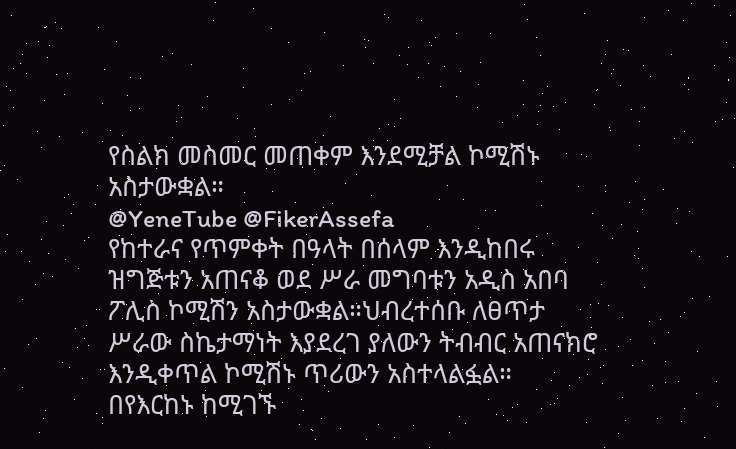የስልክ መስመር መጠቀም እንደሚቻል ኮሚሽኑ አስታውቋል።
@YeneTube @FikerAssefa
የከተራና የጥምቀት በዓላት በሰላም እንዲከበሩ ዝግጅቱን አጠናቆ ወደ ሥራ መግባቱን አዲስ አበባ ፖሊስ ኮሚሽን አስታውቋል።ህብረተሰቡ ለፀጥታ ሥራው ስኬታማነት እያደረገ ያለውን ትብብር አጠናክሮ እንዲቀጥል ኮሚሽኑ ጥሪውን አስተላልፏል።
በየእርከኑ ከሚገኙ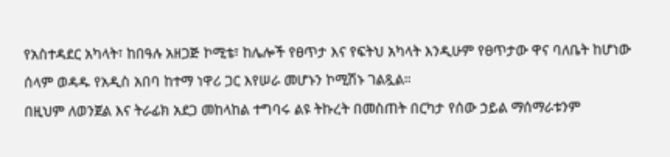የአስተዳደር አካላት፣ ከበዓሉ አዘጋጅ ኮሚቴ፣ ከሌሎች የፀጥታ እና የፍትህ አካላት እንዲሁም የፀጥታው ዋና ባለቤት ከሆነው ሰላም ወዳዱ የአዲስ አበባ ከተማ ነዋሪ ጋር እየሠራ መሆኑን ኮሚሽኑ ገልጿል።
በዚህም ለወንጀል እና ትራፊክ አደጋ መከላከል ተግባሩ ልዩ ትኩረት በመስጠት በርካታ የሰው ኃይል ማሰማራቱንም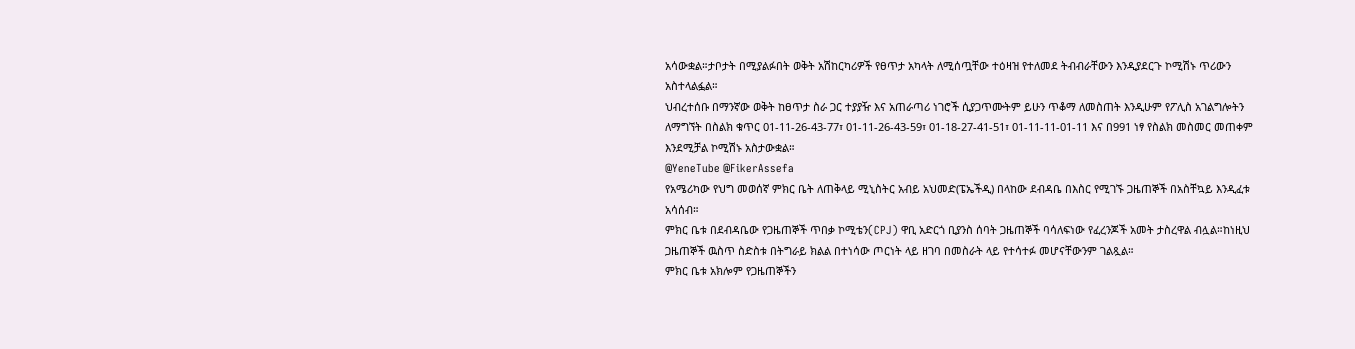አሳውቋል።ታቦታት በሚያልፉበት ወቅት አሽከርካሪዎች የፀጥታ አካላት ለሚሰጧቸው ተዕዛዝ የተለመደ ትብብራቸውን እንዲያደርጉ ኮሚሽኑ ጥሪውን አስተላልፏል።
ህብረተሰቡ በማንኛው ወቅት ከፀጥታ ስራ ጋር ተያያዥ እና አጠራጣሪ ነገሮች ሲያጋጥሙትም ይሁን ጥቆማ ለመስጠት እንዲሁም የፖሊስ አገልግሎትን ለማግኘት በስልክ ቁጥር 01-11-26-43-77፣ 01-11-26-43-59፣ 01-18-27-41-51፣ 01-11-11-01-11 እና በ991 ነፃ የስልክ መስመር መጠቀም እንደሚቻል ኮሚሽኑ አስታውቋል።
@YeneTube @FikerAssefa
የአሜሪካው የህግ መወሰኛ ምክር ቤት ለጠቅላይ ሚኒስትር አብይ አህመድ(ፔኤችዲ) በላከው ደብዳቤ በእስር የሚገኙ ጋዜጠኞች በአስቸኳይ እንዲፈቱ አሳሰብ።
ምክር ቤቱ በደብዳቤው የጋዜጠኞች ጥበቃ ኮሚቴን(CPJ) ዋቢ አድርጎ ቢያንስ ሰባት ጋዜጠኞች ባሳለፍነው የፈረንጆች አመት ታስረዋል ብሏል።ከነዚህ ጋዜጠኞች ዉስጥ ስድስቱ በትግራይ ክልል በተነሳው ጦርነት ላይ ዘገባ በመስራት ላይ የተሳተፉ መሆናቸውንም ገልጿል።
ምክር ቤቱ አክሎም የጋዜጠኞችን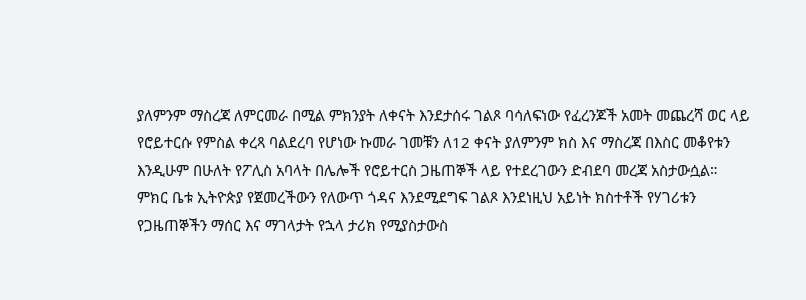ያለምንም ማስረጃ ለምርመራ በሚል ምክንያት ለቀናት እንደታሰሩ ገልጾ ባሳለፍነው የፈረንጆች አመት መጨረሻ ወር ላይ የሮይተርሱ የምስል ቀረጻ ባልደረባ የሆነው ኩመራ ገመቹን ለ12 ቀናት ያለምንም ክስ እና ማስረጃ በእስር መቆየቱን እንዲሁም በሁለት የፖሊስ አባላት በሌሎች የሮይተርስ ጋዜጠኞች ላይ የተደረገውን ድብደባ መረጃ አስታውሷል።
ምክር ቤቱ ኢትዮጵያ የጀመረችውን የለውጥ ጎዳና እንደሚደግፍ ገልጾ እንደነዚህ አይነት ክስተቶች የሃገሪቱን የጋዜጠኞችን ማሰር እና ማገላታት የኋላ ታሪክ የሚያስታውስ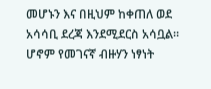መሆኑን እና በዚህም ከቀጠለ ወደ አሳሳቢ ደረጃ እንደሚደርስ አሳቧል። ሆኖም የመገናኛ ብዙሃን ነፃነት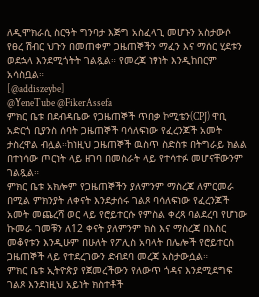ለዲሞክራሲ ስርዓት ግንባታ እጅግ አስፈላጊ መሆኑን አስታውሶ የፀረ ሽብር ህጉን በመጠቀም ጋዜጠኞችን ማፈን እና ማሰር ሂደቱን ወደኋላ እንደሚጎትት ገልጿል። የመረጃ ነፃነት እንዲከበርም አሳስቧል።
[@addiszeybe]
@YeneTube @FikerAssefa
ምክር ቤቱ በደብዳቤው የጋዜጠኞች ጥበቃ ኮሚቴን(CPJ) ዋቢ አድርጎ ቢያንስ ሰባት ጋዜጠኞች ባሳለፍነው የፈረንጆች አመት ታስረዋል ብሏል።ከነዚህ ጋዜጠኞች ዉስጥ ስድስቱ በትግራይ ክልል በተነሳው ጦርነት ላይ ዘገባ በመስራት ላይ የተሳተፉ መሆናቸውንም ገልጿል።
ምክር ቤቱ አክሎም የጋዜጠኞችን ያለምንም ማስረጃ ለምርመራ በሚል ምክንያት ለቀናት እንደታሰሩ ገልጾ ባሳለፍነው የፈረንጆች አመት መጨረሻ ወር ላይ የሮይተርሱ የምስል ቀረጻ ባልደረባ የሆነው ኩመራ ገመቹን ለ12 ቀናት ያለምንም ክስ እና ማስረጃ በእስር መቆየቱን እንዲሁም በሁለት የፖሊስ አባላት በሌሎች የሮይተርስ ጋዜጠኞች ላይ የተደረገውን ድብደባ መረጃ አስታውሷል።
ምክር ቤቱ ኢትዮጵያ የጀመረችውን የለውጥ ጎዳና እንደሚደግፍ ገልጾ እንደነዚህ አይነት ክስተቶች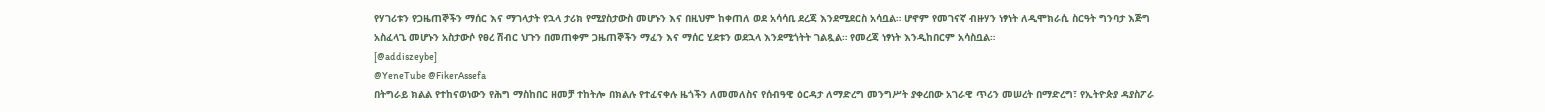የሃገሪቱን የጋዜጠኞችን ማሰር እና ማገላታት የኋላ ታሪክ የሚያስታውስ መሆኑን እና በዚህም ከቀጠለ ወደ አሳሳቢ ደረጃ እንደሚደርስ አሳቧል። ሆኖም የመገናኛ ብዙሃን ነፃነት ለዲሞክራሲ ስርዓት ግንባታ እጅግ አስፈላጊ መሆኑን አስታውሶ የፀረ ሽብር ህጉን በመጠቀም ጋዜጠኞችን ማፈን እና ማሰር ሂደቱን ወደኋላ እንደሚጎትት ገልጿል። የመረጃ ነፃነት እንዲከበርም አሳስቧል።
[@addiszeybe]
@YeneTube @FikerAssefa
በትግራይ ክልል የተከናወነውን የሕግ ማስከበር ዘመቻ ተከትሎ በክልሉ የተፈናቀሉ ዜጎችን ለመመለስና የሰብዓዊ ዕርዳታ ለማድረግ መንግሥት ያቀረበው አገራዊ ጥሪን መሠረት በማድረግ፣ የኢትዮጵያ ዳያስፖራ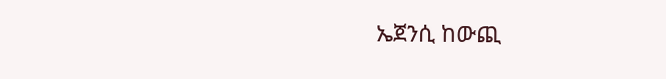ኤጀንሲ ከውጪ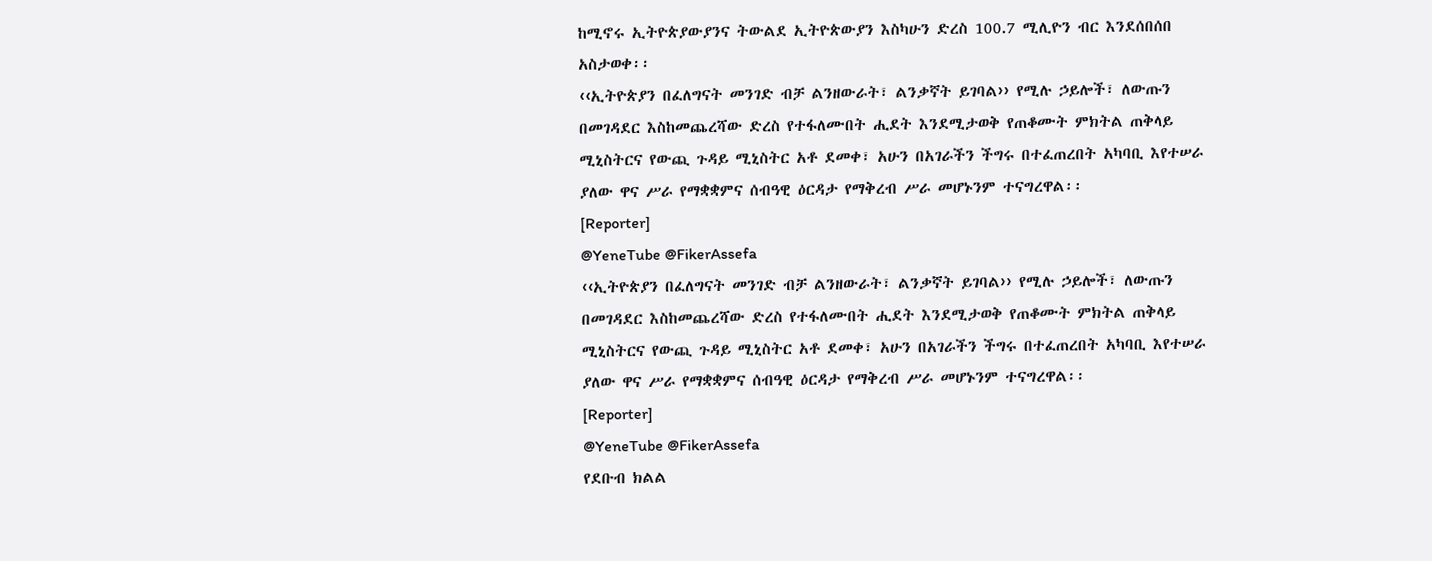ከሚኖሩ ኢትዮጵያውያንና ትውልደ ኢትዮጵውያን እስካሁን ድረስ 100.7 ሚሊዮን ብር እንደሰበሰበ አስታወቀ፡፡
‹‹ኢትዮጵያን በፈለግናት መንገድ ብቻ ልንዘውራት፣ ልንቃኛት ይገባል›› የሚሉ ኃይሎች፣ ለውጡን በመገዳደር እስከመጨረሻው ድረስ የተፋለሙበት ሒደት እንደሚታወቅ የጠቆሙት ምክትል ጠቅላይ ሚኒስትርና የውጪ ጉዳይ ሚኒስትር አቶ ደመቀ፣ አሁን በአገራችን ችግሩ በተፈጠረበት አካባቢ እየተሠራ ያለው ዋና ሥራ የማቋቋምና ሰብዓዊ ዕርዳታ የማቅረብ ሥራ መሆኑንም ተናግረዋል፡፡
[Reporter]
@YeneTube @FikerAssefa
‹‹ኢትዮጵያን በፈለግናት መንገድ ብቻ ልንዘውራት፣ ልንቃኛት ይገባል›› የሚሉ ኃይሎች፣ ለውጡን በመገዳደር እስከመጨረሻው ድረስ የተፋለሙበት ሒደት እንደሚታወቅ የጠቆሙት ምክትል ጠቅላይ ሚኒስትርና የውጪ ጉዳይ ሚኒስትር አቶ ደመቀ፣ አሁን በአገራችን ችግሩ በተፈጠረበት አካባቢ እየተሠራ ያለው ዋና ሥራ የማቋቋምና ሰብዓዊ ዕርዳታ የማቅረብ ሥራ መሆኑንም ተናግረዋል፡፡
[Reporter]
@YeneTube @FikerAssefa
የደቡብ ክልል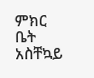ምክር ቤት አስቸኳይ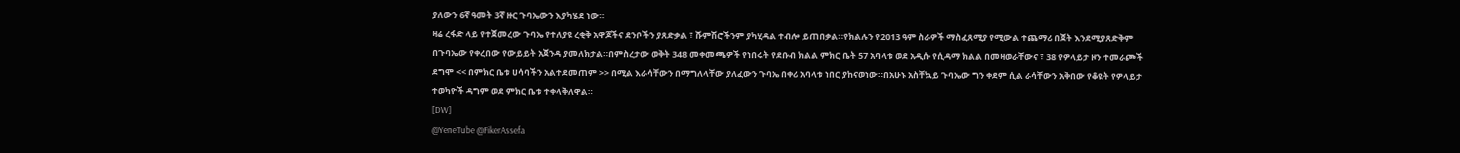ያለውን 6ኛ ዓመት 3ኛ ዙር ጉባኤውን እያካሄደ ነው።
ዛሬ ረፋድ ላይ የተጀመረው ጉባኤ የተለያዩ ረቂቅ አዋጆችና ደንቦችን ያጸድቃል ፣ ሹምሽሮችንም ያካሂዳል ተብሎ ይጠበቃል።የክልሉን የ2013 ዓም ስራዎች ማስፈጸሚያ የሚውል ተጨማሪ በጀት እንደሚያጸድቅም በጉባኤው የቀረበው የውይይት አጀንዳ ያመለክታል።በምስረታው ወቅት 348 መቀመጫዎች የነበሩት የደቡብ ክልል ምክር ቤት 57 አባላቱ ወደ አዲሱ የሲዳማ ክልል በመዛወራቸውና ፣ 38 የዎላይታ ዞን ተመራጮች ደግሞ << በምክር ቤቱ ሀሳባችን አልተደመጠም >> በሚል እራሳቸውን በማግለላቸው ያለፈውን ጉባኤ በቀሪ አባላቱ ነበር ያከናወነው።በአሁኑ አስቸኳይ ጉባኤው ግን ቀደም ሲል ራሳቸውን አቅበው የቆዩት የዎላይታ ተወካዮች ዳግም ወደ ምክር ቤቱ ተቀላቅለዋል።
[DW]
@YeneTube @FikerAssefa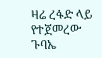ዛሬ ረፋድ ላይ የተጀመረው ጉባኤ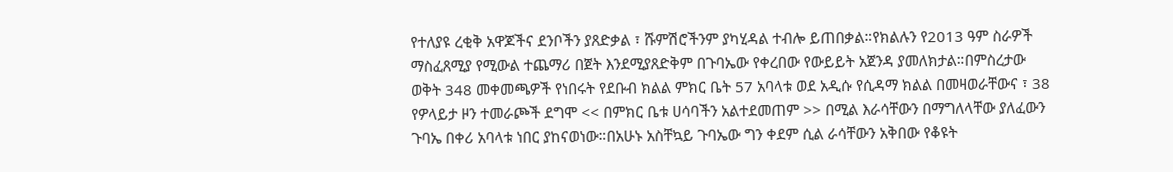የተለያዩ ረቂቅ አዋጆችና ደንቦችን ያጸድቃል ፣ ሹምሽሮችንም ያካሂዳል ተብሎ ይጠበቃል።የክልሉን የ2013 ዓም ስራዎች ማስፈጸሚያ የሚውል ተጨማሪ በጀት እንደሚያጸድቅም በጉባኤው የቀረበው የውይይት አጀንዳ ያመለክታል።በምስረታው ወቅት 348 መቀመጫዎች የነበሩት የደቡብ ክልል ምክር ቤት 57 አባላቱ ወደ አዲሱ የሲዳማ ክልል በመዛወራቸውና ፣ 38 የዎላይታ ዞን ተመራጮች ደግሞ << በምክር ቤቱ ሀሳባችን አልተደመጠም >> በሚል እራሳቸውን በማግለላቸው ያለፈውን ጉባኤ በቀሪ አባላቱ ነበር ያከናወነው።በአሁኑ አስቸኳይ ጉባኤው ግን ቀደም ሲል ራሳቸውን አቅበው የቆዩት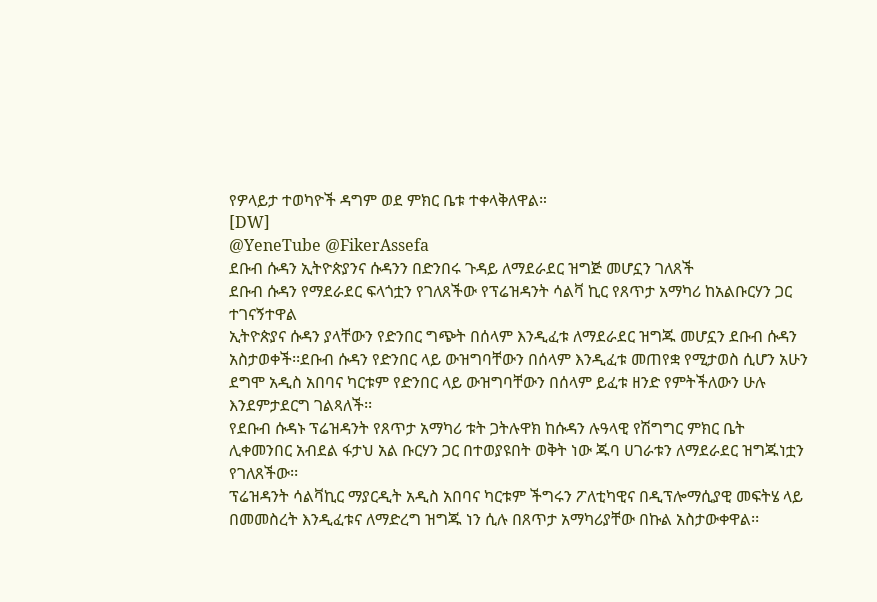የዎላይታ ተወካዮች ዳግም ወደ ምክር ቤቱ ተቀላቅለዋል።
[DW]
@YeneTube @FikerAssefa
ደቡብ ሱዳን ኢትዮጵያንና ሱዳንን በድንበሩ ጉዳይ ለማደራደር ዝግጅ መሆኗን ገለጸች
ደቡብ ሱዳን የማደራደር ፍላጎቷን የገለጸችው የፕሬዝዳንት ሳልቫ ኪር የጸጥታ አማካሪ ከአልቡርሃን ጋር ተገናኝተዋል
ኢትዮጵያና ሱዳን ያላቸውን የድንበር ግጭት በሰላም እንዲፈቱ ለማደራደር ዝግጁ መሆኗን ደቡብ ሱዳን አስታወቀች፡፡ደቡብ ሱዳን የድንበር ላይ ውዝግባቸውን በሰላም እንዲፈቱ መጠየቋ የሚታወስ ሲሆን አሁን ደግሞ አዲስ አበባና ካርቱም የድንበር ላይ ውዝግባቸውን በሰላም ይፈቱ ዘንድ የምትችለውን ሁሉ እንደምታደርግ ገልጻለች፡፡
የደቡብ ሱዳኑ ፕሬዝዳንት የጸጥታ አማካሪ ቱት ጋትሉዋክ ከሱዳን ሉዓላዊ የሽግግር ምክር ቤት ሊቀመንበር አብደል ፋታህ አል ቡርሃን ጋር በተወያዩበት ወቅት ነው ጁባ ሀገራቱን ለማደራደር ዝግጁነቷን የገለጸችው፡፡
ፕሬዝዳንት ሳልቫኪር ማያርዲት አዲስ አበባና ካርቱም ችግሩን ፖለቲካዊና በዲፕሎማሲያዊ መፍትሄ ላይ በመመስረት እንዲፈቱና ለማድረግ ዝግጁ ነን ሲሉ በጸጥታ አማካሪያቸው በኩል አስታውቀዋል፡፡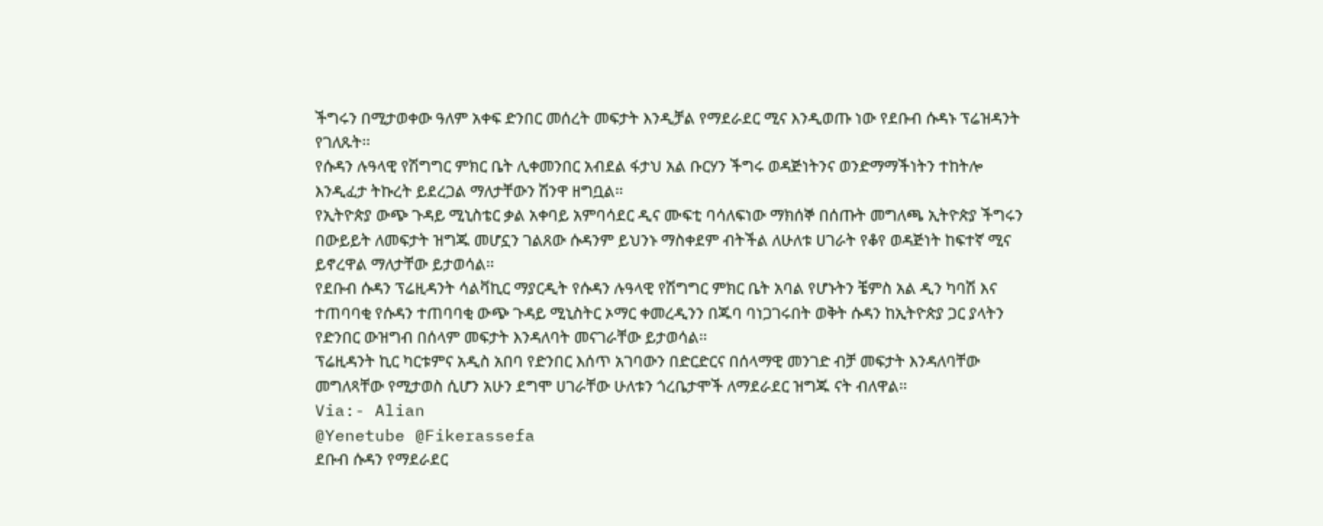ችግሩን በሚታወቀው ዓለም አቀፍ ድንበር መሰረት መፍታት እንዲቻል የማደራደር ሚና እንዲወጡ ነው የደቡብ ሱዳኑ ፕሬዝዳንት የገለጹት፡፡
የሱዳን ሉዓላዊ የሽግግር ምክር ቤት ሊቀመንበር አብደል ፋታህ አል ቡርሃን ችግሩ ወዳጅነትንና ወንድማማችነትን ተከትሎ እንዲፈታ ትኩረት ይደረጋል ማለታቸውን ሽንዋ ዘግቧል፡፡
የኢትዮጵያ ውጭ ጉዳይ ሚኒስቴር ቃል አቀባይ አምባሳደር ዲና ሙፍቲ ባሳለፍነው ማክሰኞ በሰጡት መግለጫ ኢትዮጵያ ችግሩን በውይይት ለመፍታት ዝግጁ መሆኗን ገልጸው ሱዳንም ይህንኑ ማስቀደም ብትችል ለሁለቱ ሀገራት የቆየ ወዳጅነት ከፍተኛ ሚና ይኖረዋል ማለታቸው ይታወሳል፡፡
የደቡብ ሱዳን ፕሬዚዳንት ሳልቫኪር ማያርዲት የሱዳን ሉዓላዊ የሽግግር ምክር ቤት አባል የሆኑትን ቼምስ አል ዲን ካባሽ እና ተጠባባቂ የሱዳን ተጠባባቂ ውጭ ጉዳይ ሚኒስትር ኦማር ቀመረዲንን በጁባ ባነጋገሩበት ወቅት ሱዳን ከኢትዮጵያ ጋር ያላትን የድንበር ውዝግብ በሰላም መፍታት እንዳለባት መናገራቸው ይታወሳል፡፡
ፕሬዚዳንት ኪር ካርቱምና አዲስ አበባ የድንበር እሰጥ አገባውን በድርድርና በሰላማዊ መንገድ ብቻ መፍታት እንዳለባቸው መግለጻቸው የሚታወስ ሲሆን አሁን ደግሞ ሀገራቸው ሁለቱን ጎረቤታሞች ለማደራደር ዝግጁ ናት ብለዋል፡፡
Via:- Alian
@Yenetube @Fikerassefa
ደቡብ ሱዳን የማደራደር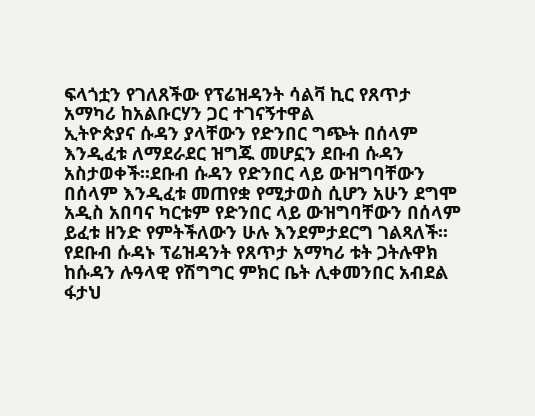ፍላጎቷን የገለጸችው የፕሬዝዳንት ሳልቫ ኪር የጸጥታ አማካሪ ከአልቡርሃን ጋር ተገናኝተዋል
ኢትዮጵያና ሱዳን ያላቸውን የድንበር ግጭት በሰላም እንዲፈቱ ለማደራደር ዝግጁ መሆኗን ደቡብ ሱዳን አስታወቀች፡፡ደቡብ ሱዳን የድንበር ላይ ውዝግባቸውን በሰላም እንዲፈቱ መጠየቋ የሚታወስ ሲሆን አሁን ደግሞ አዲስ አበባና ካርቱም የድንበር ላይ ውዝግባቸውን በሰላም ይፈቱ ዘንድ የምትችለውን ሁሉ እንደምታደርግ ገልጻለች፡፡
የደቡብ ሱዳኑ ፕሬዝዳንት የጸጥታ አማካሪ ቱት ጋትሉዋክ ከሱዳን ሉዓላዊ የሽግግር ምክር ቤት ሊቀመንበር አብደል ፋታህ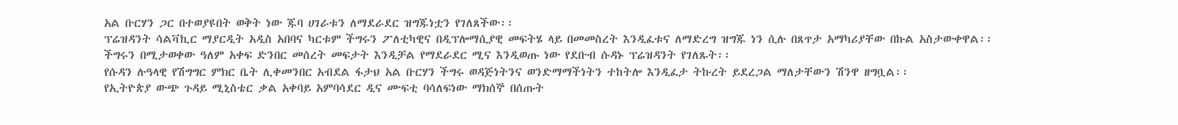አል ቡርሃን ጋር በተወያዩበት ወቅት ነው ጁባ ሀገራቱን ለማደራደር ዝግጁነቷን የገለጸችው፡፡
ፕሬዝዳንት ሳልቫኪር ማያርዲት አዲስ አበባና ካርቱም ችግሩን ፖለቲካዊና በዲፕሎማሲያዊ መፍትሄ ላይ በመመስረት እንዲፈቱና ለማድረግ ዝግጁ ነን ሲሉ በጸጥታ አማካሪያቸው በኩል አስታውቀዋል፡፡ ችግሩን በሚታወቀው ዓለም አቀፍ ድንበር መሰረት መፍታት እንዲቻል የማደራደር ሚና እንዲወጡ ነው የደቡብ ሱዳኑ ፕሬዝዳንት የገለጹት፡፡
የሱዳን ሉዓላዊ የሽግግር ምክር ቤት ሊቀመንበር አብደል ፋታህ አል ቡርሃን ችግሩ ወዳጅነትንና ወንድማማችነትን ተከትሎ እንዲፈታ ትኩረት ይደረጋል ማለታቸውን ሽንዋ ዘግቧል፡፡
የኢትዮጵያ ውጭ ጉዳይ ሚኒስቴር ቃል አቀባይ አምባሳደር ዲና ሙፍቲ ባሳለፍነው ማክሰኞ በሰጡት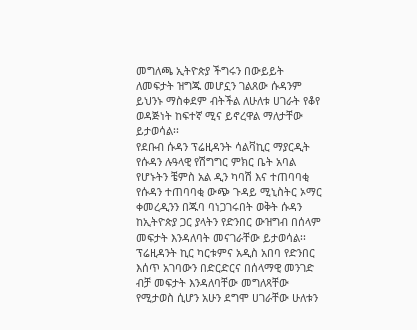መግለጫ ኢትዮጵያ ችግሩን በውይይት ለመፍታት ዝግጁ መሆኗን ገልጸው ሱዳንም ይህንኑ ማስቀደም ብትችል ለሁለቱ ሀገራት የቆየ ወዳጅነት ከፍተኛ ሚና ይኖረዋል ማለታቸው ይታወሳል፡፡
የደቡብ ሱዳን ፕሬዚዳንት ሳልቫኪር ማያርዲት የሱዳን ሉዓላዊ የሽግግር ምክር ቤት አባል የሆኑትን ቼምስ አል ዲን ካባሽ እና ተጠባባቂ የሱዳን ተጠባባቂ ውጭ ጉዳይ ሚኒስትር ኦማር ቀመረዲንን በጁባ ባነጋገሩበት ወቅት ሱዳን ከኢትዮጵያ ጋር ያላትን የድንበር ውዝግብ በሰላም መፍታት እንዳለባት መናገራቸው ይታወሳል፡፡
ፕሬዚዳንት ኪር ካርቱምና አዲስ አበባ የድንበር እሰጥ አገባውን በድርድርና በሰላማዊ መንገድ ብቻ መፍታት እንዳለባቸው መግለጻቸው የሚታወስ ሲሆን አሁን ደግሞ ሀገራቸው ሁለቱን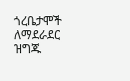ጎረቤታሞች ለማደራደር ዝግጁ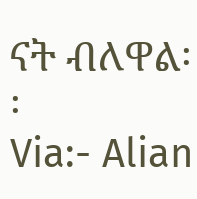ናት ብለዋል፡፡
Via:- Alian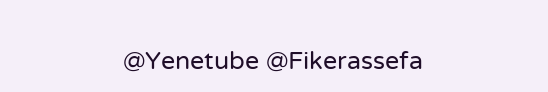@Yenetube @Fikerassefa